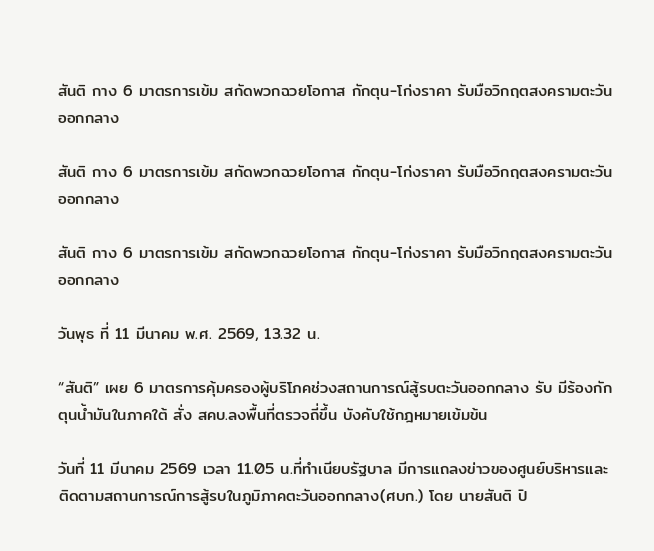สันติ กาง 6 มาตรการเข้ม สกัดพวกฉวยโอกาส กักตุน-โก่งราคา รับมือวิกฤตสงครามตะวันออกกลาง

สันติ กาง 6 มาตรการเข้ม สกัดพวกฉวยโอกาส กักตุน-โก่งราคา รับมือวิกฤตสงครามตะวันออกกลาง

สันติ กาง 6 มาตรการเข้ม สกัดพวกฉวยโอกาส กักตุน-โก่งราคา รับมือวิกฤตสงครามตะวันออกกลาง

วันพุธ ที่ 11 มีนาคม พ.ศ. 2569, 13.32 น.

“สันติ” เผย 6 มาตรการคุ้มครองผู้บริโภคช่วงสถานการณ์สู้รบตะวันออกกลาง รับ มีร้องกักตุนน้ำมันในภาคใต้ สั่ง สคบ.ลงพื้นที่ตรวจถี่ขึ้น บังคับใช้กฎหมายเข้มข้น

วันที่ 11 มีนาคม 2569 เวลา 11.05 น.ที่ทำเนียบรัฐบาล มีการแถลงข่าวของศูนย์บริหารและติดตามสถานการณ์การสู้รบในภูมิภาคตะวันออกกลาง(ศบก.) โดย นายสันติ ปิ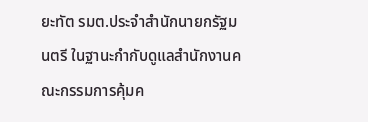ยะทัต รมต.ประจำสำนักนายกรัฐมนตรี ในฐานะกำกับดูแลสำนักงานคณะกรรมการคุ้มค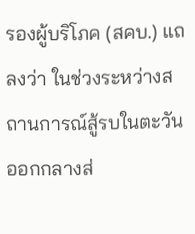รองผู้บริโภค (สคบ.) แถลงว่า ในช่วงระหว่างสถานการณ์สู้รบในตะวันออกกลางส่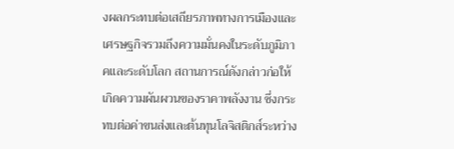งผลกระทบต่อเสถียรภาพทางการเมืองและเศรษฐกิจรวมถึงความมั่นคงในระดับภูมิภาคและระดับโลก สถานการณ์ดังกล่าวก่อให้เกิดความผันผวนของราคาพลังงาน ซึ่งกระทบต่อค่าขนส่งและต้นทุนโลจิสติกส์ระหว่าง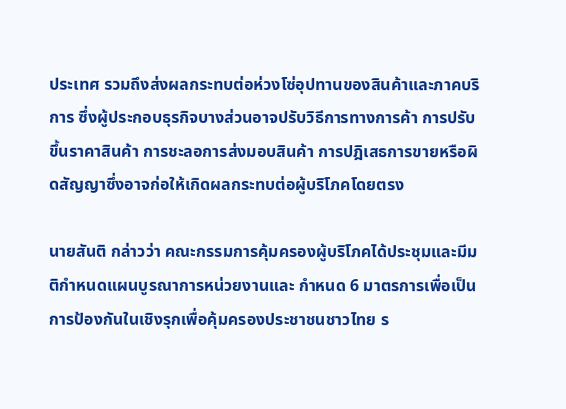ประเทศ รวมถึงส่งผลกระทบต่อห่วงโซ่อุปทานของสินค้าและภาคบริการ ซึ่งผู้ประกอบธุรกิจบางส่วนอาจปรับวิธีการทางการค้า การปรับขึ้นราคาสินค้า การชะลอการส่งมอบสินค้า การปฎิเสธการขายหรือผิดสัญญาซึ่งอาจก่อให้เกิดผลกระทบต่อผู้บริโภคโดยตรง

นายสันติ กล่าวว่า คณะกรรมการคุ้มครองผู้บริโภคได้ประชุมและมีมติกำหนดแผนบูรณาการหน่วยงานและ กำหนด 6 มาตรการเพื่อเป็นการป้องกันในเชิงรุกเพื่อคุ้มครองประชาชนชาวไทย ร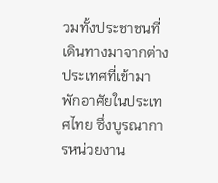วมทั้งประชาชนที่เดินทางมาจากต่างประเทศที่เข้ามาพักอาศัยในประเทศไทย ซึ่งบูรณาการหน่วยงาน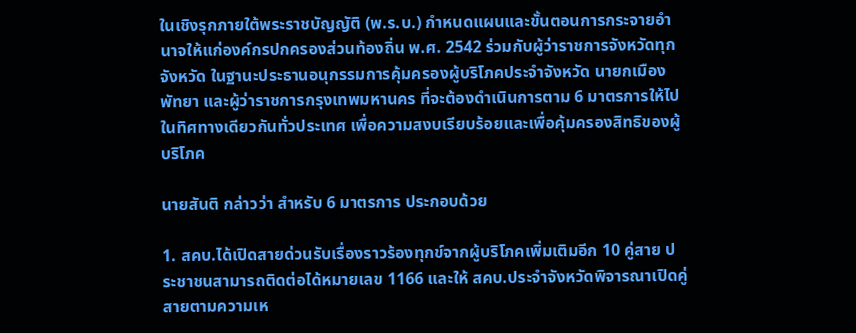ในเชิงรุกภายใต้พระราชบัญญัติ (พ.ร.บ.) กำหนดแผนและขั้นตอนการกระจายอำนาจให้แก่องค์กรปกครองส่วนท้องถิ่น พ.ศ. 2542 ร่วมกับผู้ว่าราชการจังหวัดทุกจังหวัด ในฐานะประธานอนุกรรมการคุ้มครองผู้บริโภคประจำจังหวัด นายกเมืองพัทยา และผู้ว่าราชการกรุงเทพมหานคร ที่จะต้องดำเนินการตาม 6 มาตรการให้ไปในทิศทางเดียวกันทั่วประเทศ เพื่อความสงบเรียบร้อยและเพื่อคุ้มครองสิทธิของผู้บริโภค

นายสันติ กล่าวว่า สำหรับ 6 มาตรการ ประกอบด้วย

1. สคบ.ได้เปิดสายด่วนรับเรื่องราวร้องทุกข์จากผู้บริโภคเพิ่มเติมอีก 10 คู่สาย ประชาชนสามารถติดต่อได้หมายเลข 1166 และให้ สคบ.ประจำจังหวัดพิจารณาเปิดคู่สายตามความเห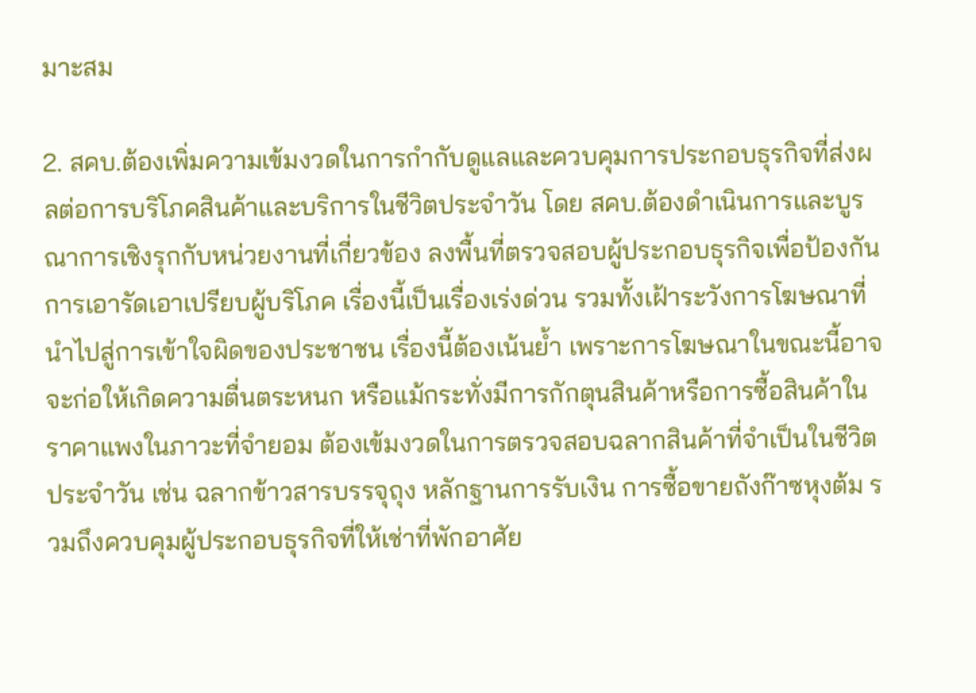มาะสม

2. สคบ.ต้องเพิ่มความเข้มงวดในการกำกับดูแลและควบคุมการประกอบธุรกิจที่ส่งผลต่อการบริโภคสินค้าและบริการในชีวิตประจำวัน โดย สคบ.ต้องดำเนินการและบูรณาการเชิงรุกกับหน่วยงานที่เกี่ยวข้อง ลงพื้นที่ตรวจสอบผู้ประกอบธุรกิจเพื่อป้องกันการเอารัดเอาเปรียบผู้บริโภค เรื่องนี้เป็นเรื่องเร่งด่วน รวมทั้งเฝ้าระวังการโฆษณาที่นำไปสู่การเข้าใจผิดของประชาชน เรื่องนี้ต้องเน้นย้ำ เพราะการโฆษณาในขณะนี้อาจจะก่อให้เกิดความตื่นตระหนก หรือแม้กระทั่งมีการกักตุนสินค้าหรือการซื้อสินค้าในราคาแพงในภาวะที่จำยอม ต้องเข้มงวดในการตรวจสอบฉลากสินค้าที่จำเป็นในชีวิตประจำวัน เช่น ฉลากข้าวสารบรรจุถุง หลักฐานการรับเงิน การซื้อขายถังก๊าซหุงต้ม รวมถึงควบคุมผู้ประกอบธุรกิจที่ให้เช่าที่พักอาศัย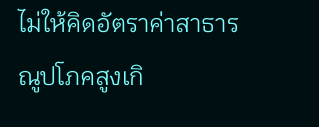ไม่ให้คิดอัตราค่าสาธารณูปโภคสูงเกิ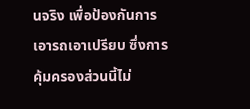นจริง เพื่อป้องกันการเอารถเอาเปรียบ ซึ่งการคุ้มครองส่วนนี้ไม่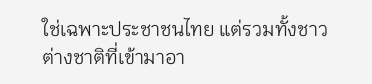ใช่เฉพาะประชาชนไทย แต่รวมทั้งชาวต่างชาติที่เข้ามาอา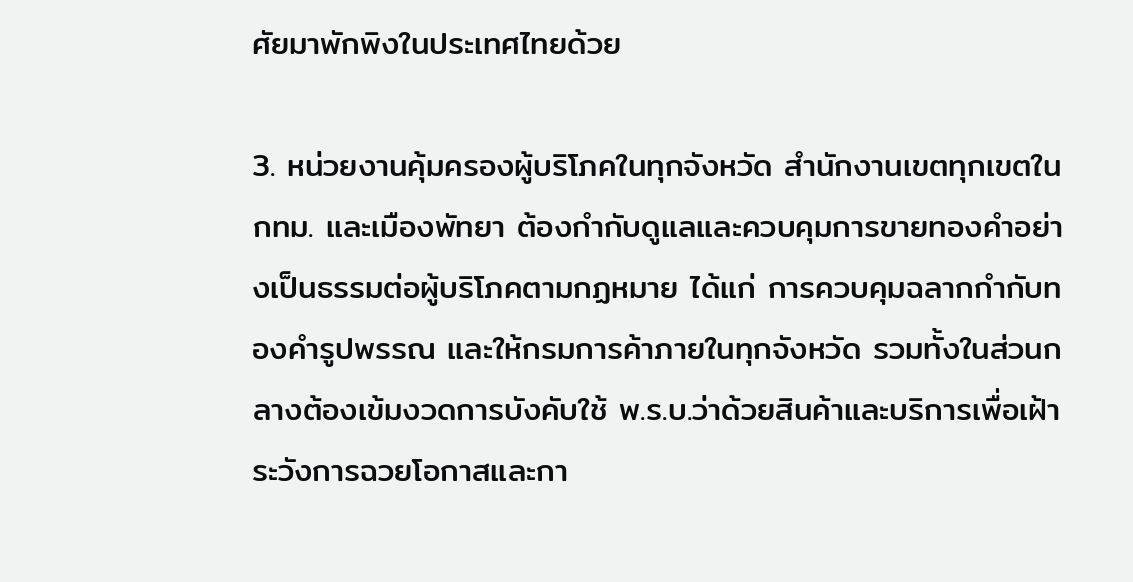ศัยมาพักพิงในประเทศไทยด้วย

3. หน่วยงานคุ้มครองผู้บริโภคในทุกจังหวัด สำนักงานเขตทุกเขตใน กทม. และเมืองพัทยา ต้องกำกับดูแลและควบคุมการขายทองคำอย่างเป็นธรรมต่อผู้บริโภคตามกฏหมาย ได้แก่ การควบคุมฉลากกำกับทองคำรูปพรรณ และให้กรมการค้าภายในทุกจังหวัด รวมทั้งในส่วนกลางต้องเข้มงวดการบังคับใช้ พ.ร.บ.ว่าด้วยสินค้าและบริการเพื่อเฝ้าระวังการฉวยโอกาสและกา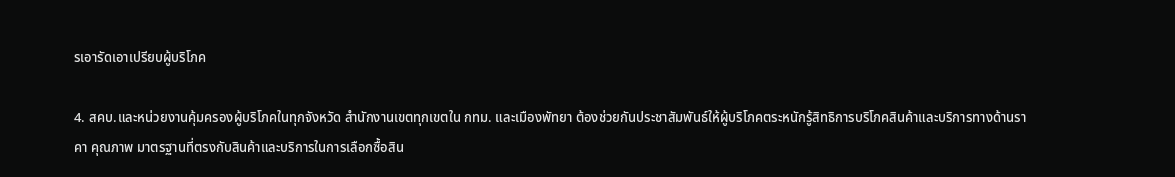รเอารัดเอาเปรียบผู้บริโภค

4. สคบ.และหน่วยงานคุ้มครองผู้บริโภคในทุกจังหวัด สำนักงานเขตทุกเขตใน กทม. และเมืองพัทยา ต้องช่วยกันประชาสัมพันธ์ให้ผู้บริโภคตระหนักรู้สิทธิการบริโภคสินค้าและบริการทางด้านราคา คุณภาพ มาตรฐานที่ตรงกับสินค้าและบริการในการเลือกซื้อสิน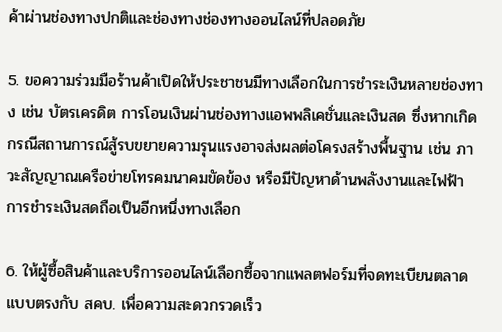ค้าผ่านช่องทางปกติและช่องทางช่องทางออนไลน์ที่ปลอดภัย

5. ขอความร่วมมือร้านค้าเปิดให้ประชาชนมีทางเลือกในการชำระเงินหลายช่องทาง เช่น บัตรเครดิต การโอนเงินผ่านช่องทางแอพพลิเคชั่นและเงินสด ซึ่งหากเกิดกรณีสถานการณ์สู้รบขยายความรุนแรงอาจส่งผลต่อโครงสร้างพื้นฐาน เช่น ภาวะสัญญาณเครือข่ายโทรคมนาคมขัดข้อง หรือมีปัญหาด้านพลังงานและไฟฟ้า การชำระเงินสดถือเป็นอีกหนึ่งทางเลือก

6. ให้ผู้ซื้อสินค้าและบริการออนไลน์เลือกซื้อจากแพลตฟอร์มที่จดทะเบียนตลาดแบบตรงกับ สคบ. เพื่อความสะดวกรวดเร็ว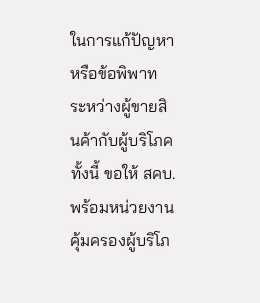ในการแก้ปัญหาหรือข้อพิพาท ระหว่างผู้ขายสินค้ากับผู้บริโภค ทั้งนี้ ขอให้ สคบ. พร้อมหน่วยงานคุ้มครองผู้บริโภ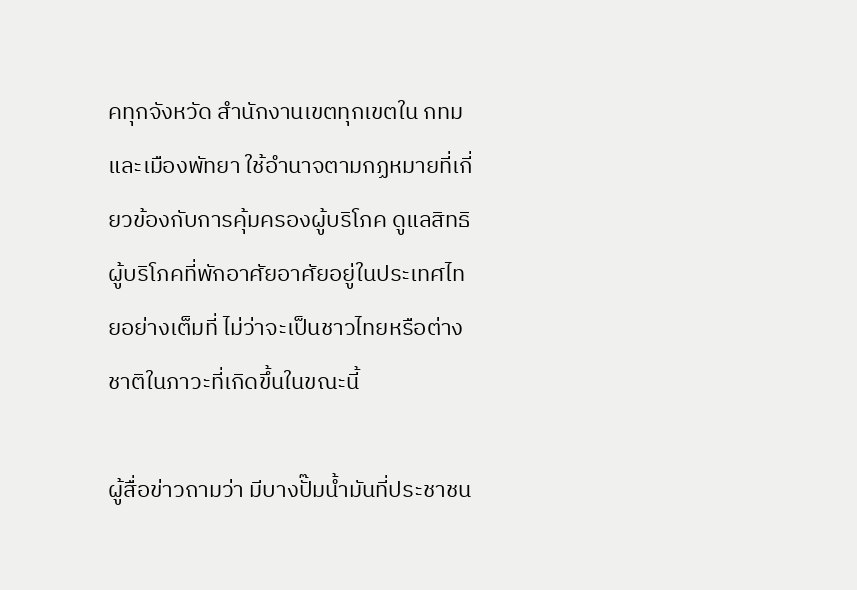คทุกจังหวัด สำนักงานเขตทุกเขตใน กทม และเมืองพัทยา ใช้อำนาจตามกฏหมายที่เกี่ยวข้องกับการคุ้มครองผู้บริโภค ดูแลสิทธิผู้บริโภคที่พักอาศัยอาศัยอยู่ในประเทศไทยอย่างเต็มที่ ไม่ว่าจะเป็นชาวไทยหรือต่างชาติในภาวะที่เกิดขึ้นในขณะนี้

ผู้สื่อข่าวถามว่า มีบางปั๊มน้ำมันที่ประชาชน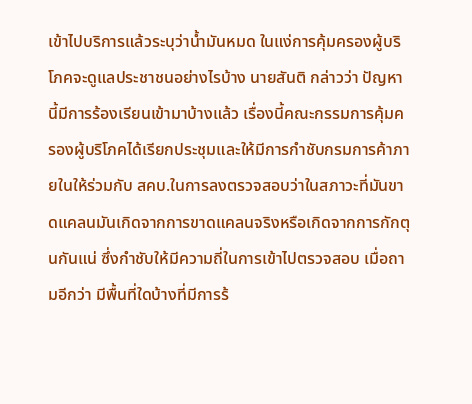เข้าไปบริการแล้วระบุว่าน้ำมันหมด ในแง่การคุ้มครองผู้บริโภคจะดูแลประชาชนอย่างไรบ้าง นายสันติ กล่าวว่า ปัญหานี้มีการร้องเรียนเข้ามาบ้างแล้ว เรื่องนี้คณะกรรมการคุ้มครองผู้บริโภคได้เรียกประชุมและให้มีการกำชับกรมการค้าภายในให้ร่วมกับ สคบ.ในการลงตรวจสอบว่าในสภาวะที่มันขาดแคลนมันเกิดจากการขาดแคลนจริงหรือเกิดจากการกักตุนกันแน่ ซึ่งกำชับให้มีความถี่ในการเข้าไปตรวจสอบ เมื่อถามอีกว่า มีพื้นที่ใดบ้างที่มีการร้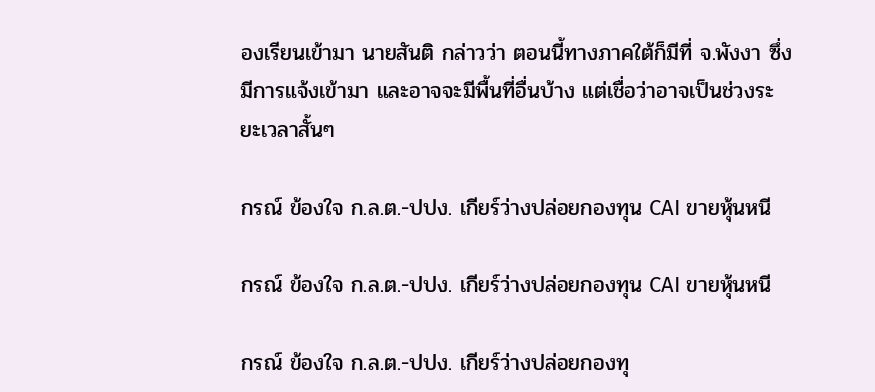องเรียนเข้ามา นายสันติ กล่าวว่า ตอนนี้ทางภาคใต้ก็มีที่ จ.พังงา ซึ่งมีการแจ้งเข้ามา และอาจจะมีพื้นที่อื่นบ้าง แต่เชื่อว่าอาจเป็นช่วงระยะเวลาสั้นๆ

กรณ์ ข้องใจ ก.ล.ต.-ปปง. เกียร์ว่างปล่อยกองทุน CAI ขายหุ้นหนี

กรณ์ ข้องใจ ก.ล.ต.-ปปง. เกียร์ว่างปล่อยกองทุน CAI ขายหุ้นหนี

กรณ์ ข้องใจ ก.ล.ต.-ปปง. เกียร์ว่างปล่อยกองทุ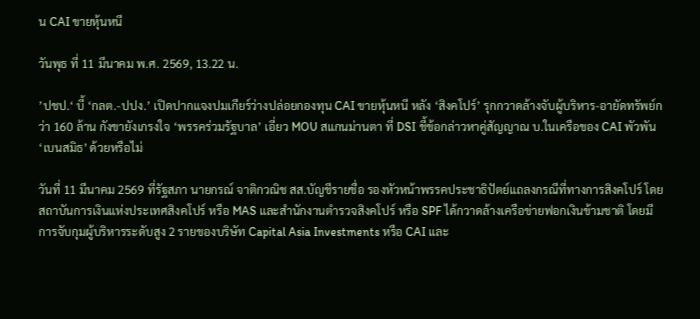น CAI ขายหุ้นหนี

วันพุธ ที่ 11 มีนาคม พ.ศ. 2569, 13.22 น.

’ปชป.‘ บี้ ‘กลต.-ปปง.’ เปิดปากแจงปมเกียร์ว่างปล่อยกองทุน CAI ขายหุ้นหนี หลัง ‘สิงคโปร์’ รุกกวาดล้างจับผู้บริหาร-อายัดทรัพย์กว่า 160 ล้าน กังขายังเกรงใจ ‘พรรคร่วมรัฐบาล’ เอี่ยว MOU สแกนม่านตา ที่ DSI ชี้ข้อกล่าวหาคู่สัญญาณ บ.ในเครือของ CAI พัวพัน ‘เบนสมิธ’ ด้วยหรือไม่

วันที่ 11 มีนาคม 2569 ที่รัฐสภา นายกรณ์ จาติกวณิช สส.บัญชีรายชื่อ รองหัวหน้าพรรคประชาธิปัตย์แถลงกรณีที่ทางการสิงคโปร์ โดยสถาบันการเงินแห่งประเทศสิงคโปร์ หรือ MAS และสำนักงานตำรวจสิงคโปร์ หรือ SPF ได้กวาดล้างเครือข่ายฟอกเงินข้ามชาติ โดยมีการจับกุมผู้บริหารระดับสูง 2 รายของบริษัท Capital Asia Investments หรือ CAI และ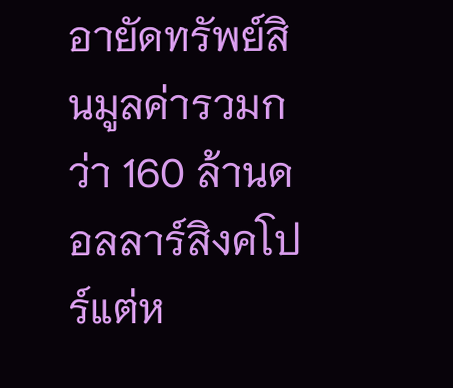อายัดทรัพย์สินมูลค่ารวมกว่า 160 ล้านดอลลาร์สิงคโปร์แต่ห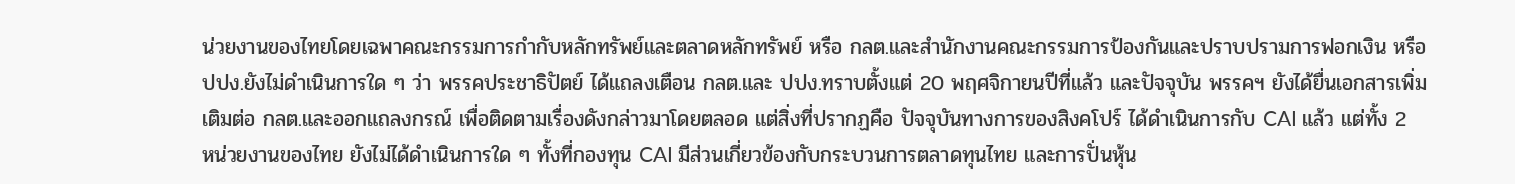น่วยงานของไทยโดยเฉพาคณะกรรมการกำกับหลักทรัพย์และตลาดหลักทรัพย์ หรือ กลต.และสำนักงานคณะกรรมการป้องกันและปราบปรามการฟอกเงิน หรือ ปปง.ยังไม่ดำเนินการใด ๆ ว่า พรรคประชาธิปัตย์ ได้แถลงเตือน กลต.และ ปปง.ทราบตั้งแต่ 20 พฤศจิกายนปีที่แล้ว และปัจจุบัน พรรคฯ ยังได้ยื่นเอกสารเพิ่มเติมต่อ กลต.และออกแถลงกรณ์ เพื่อติดตามเรื่องดังกล่าวมาโดยตลอด แต่สิ่งที่ปรากฏคือ ปัจจุบันทางการของสิงคโปร์ ได้ดำเนินการกับ CAI แล้ว แต่ทั้ง 2 หน่วยงานของไทย ยังไม่ได้ดำเนินการใด ๆ ทั้งที่กองทุน CAI มีส่วนเกี่ยวข้องกับกระบวนการตลาดทุนไทย และการปั่นหุ้น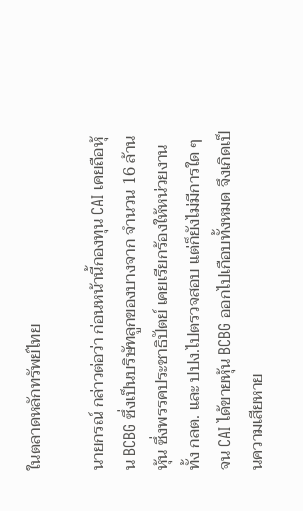ในตลาดหลักทรัพย์ไทย

นายกรณ์ กล่าวต่อว่า ก่อนหน้านี้กองทุน CAI เคยถือหุ้น BCBG ซึ่งเป็นบริษัทลูกของบางจาก จำนวน 16 ล้านหุ้น ซึ่งพรรคประชาธิปัตย์ เคยเรียกร้องให้หน่วยงานทั้ง กลต. และ ปปง.ไปตรวจสอบ แต่ก็ยังไม่มีการใด ๆ จน CAI ได้ขายหุ้น BCBG ออกไปเกือบทั้งหมด จึงเกิดเป็นความเสียหาย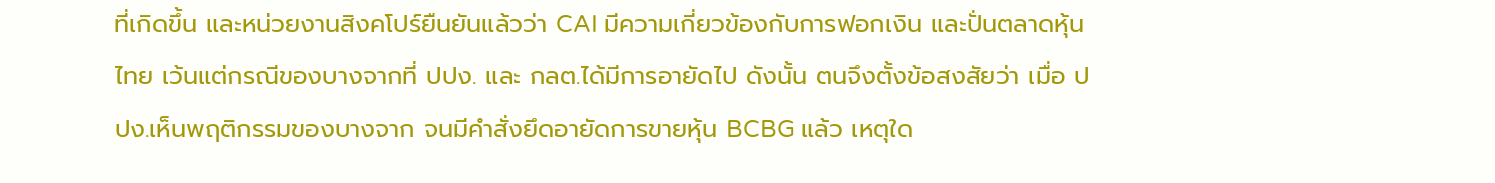ที่เกิดขึ้น และหน่วยงานสิงคโปร์ยืนยันแล้วว่า CAI มีความเกี่ยวข้องกับการฟอกเงิน และปั่นตลาดหุ้นไทย เว้นแต่กรณีของบางจากที่ ปปง. และ กลต.ได้มีการอายัดไป ดังนั้น ตนจึงตั้งข้อสงสัยว่า เมื่อ ปปง.เห็นพฤติกรรมของบางจาก จนมีคำสั่งยึดอายัดการขายหุ้น BCBG แล้ว เหตุใด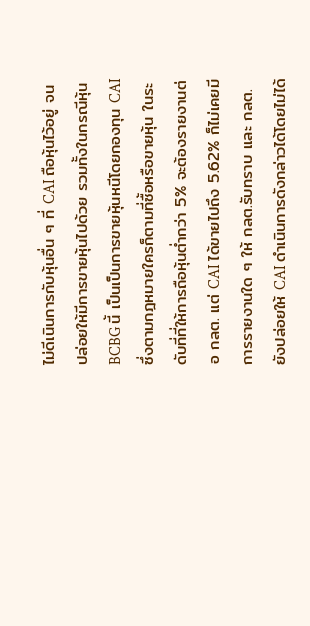ไม่ดีเนินการกับหุ้นอื่น ๆ ที่ CAI ถือหุ้นไว้อยู่ จนปล่อยให้มีการขายหุ้นไปด้วย รวมทั้งในกรณีหุ้น BCBG นี้ เป็นเป็นการขายหุ้นหนีโดยกองทุน CAI ซึ่งตามกฎหมายใครก็ตามที่ซื้อหรือขายหุ้น ในระดับที่ที่ให้การถือหุ้นต่ำกว่า 5% จะต้องรายงานต่อ กลต. แต่ CAI ได้ขายไปถึง 5.62% ก็ไม่เคยมีการรายงานใด ๆ ให้ กลต.รับทราบ และ กลต.ยังปล่อยให้ CAI ดำเนินการดังกล่าวได้โดยไม่ได้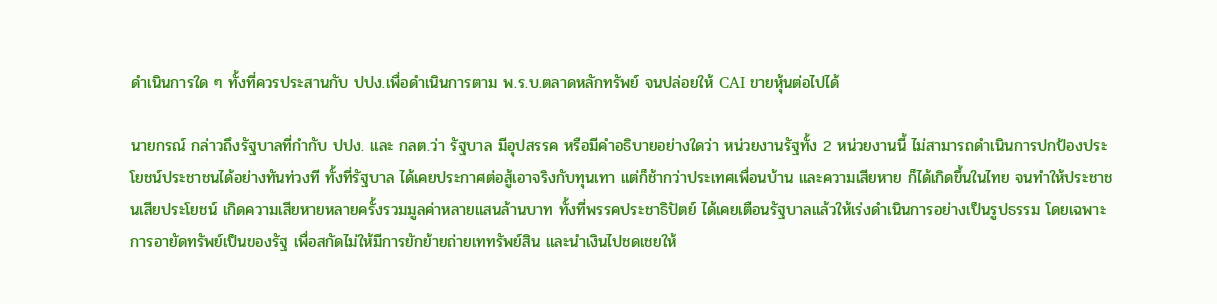ดำเนินการใด ๆ ทั้งที่ควรประสานกับ ปปง.เพื่อดำเนินการตาม พ.ร.บ.ตลาดหลักทรัพย์ จนปล่อยให้ CAI ขายหุ้นต่อไปได้

นายกรณ์ กล่าวถึงรัฐบาลที่กำกับ ปปง. และ กลต.ว่า รัฐบาล มีอุปสรรค หรือมีคำอธิบายอย่างใดว่า หน่วยงานรัฐทั้ง 2 หน่วยงานนี้ ไม่สามารถดำเนินการปกป้องประโยชน์ประชาชนได้อย่างทันท่วงที ทั้งที่รัฐบาล ได้เคยประกาศต่อสู้เอาจริงกับทุนเทา แต่ก็ช้ากว่าประเทศเพื่อนบ้าน และความเสียหาย ก็ได้เกิดขึ้นในไทย จนทำให้ประชาชนเสียประโยชน์ เกิดความเสียหายหลายครั้งรวมมูลค่าหลายแสนล้านบาท ทั้งที่พรรคประชาธิปัตย์ ได้เคยเตือนรัฐบาลแล้วให้เร่งดำเนินการอย่างเป็นรูปธรรม โดยเฉพาะการอายัดทรัพย์เป็นของรัฐ เพื่อสกัดไม่ให้มีการยักย้ายถ่ายเททรัพย์สิน และนำเงินไปชดเชยให้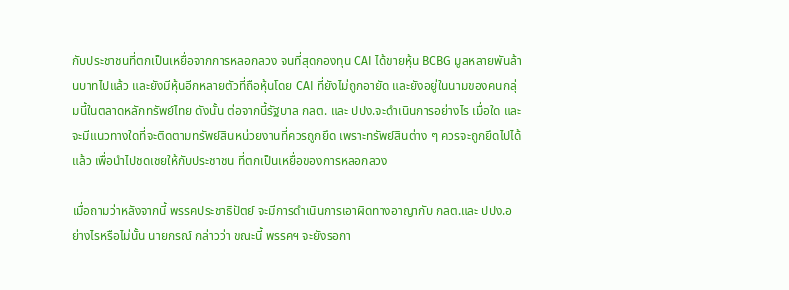กับประชาชนที่ตกเป็นเหยื่อจากการหลอกลวง จนที่สุดกองทุน CAI ได้ขายหุ้น BCBG มูลหลายพันล้านบาทไปแล้ว และยังมีหุ้นอีกหลายตัวที่ถือหุ้นโดย CAI ที่ยังไม่ถูกอายัด และยังอยู่ในนามของคนกลุ่มนี้ในตลาดหลักทรัพย์ไทย ดังนั้น ต่อจากนี้รัฐบาล กลต. และ ปปง.จะดำเนินการอย่างไร เมื่อใด และจะมีแนวทางใดที่จะติดตามทรัพย์สินหน่วยงานที่ควรถูกยึด เพราะทรัพย์สินต่าง ๆ ควรจะถูกยึดไปได้แล้ว เพื่อนำไปชดเชยให้กับประชาชน ที่ตกเป็นเหยื่อของการหลอกลวง

เมื่อถามว่าหลังจากนี้ พรรคประชาธิปัตย์ จะมีการดำเนินการเอาผิดทางอาญากับ กลต.และ ปปง.อย่างไรหรือไม่นั้น นายกรณ์ กล่าวว่า ขณะนี้ พรรคฯ จะยังรอกา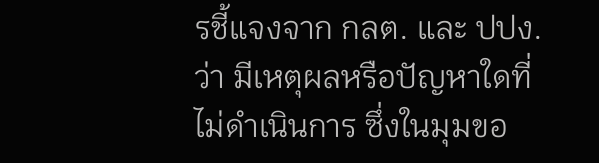รชี้แจงจาก กลต. และ ปปง.ว่า มีเหตุผลหรือปัญหาใดที่ไม่ดำเนินการ ซึ่งในมุมขอ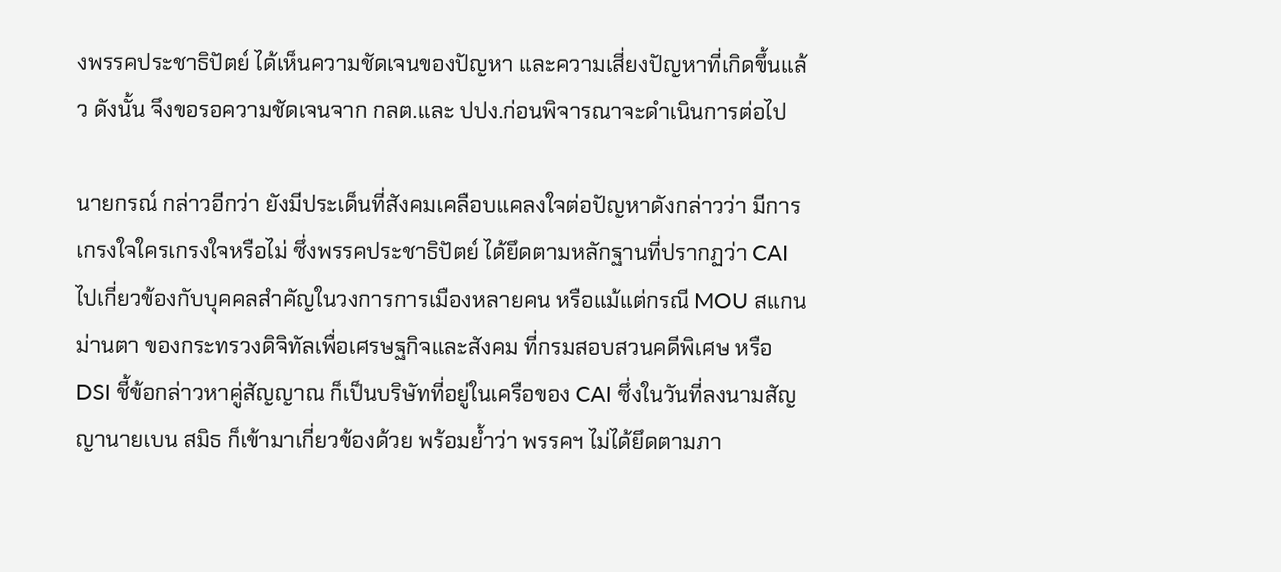งพรรคประชาธิปัตย์ ได้เห็นความชัดเจนของปัญหา และความเสี่ยงปัญหาที่เกิดขึ้นแล้ว ดังนั้น จึงขอรอความชัดเจนจาก กลต.และ ปปง.ก่อนพิจารณาจะดำเนินการต่อไป

นายกรณ์ กล่าวอีกว่า ยังมีประเด็นที่สังคมเคลือบแคลงใจต่อปัญหาดังกล่าวว่า มีการเกรงใจใครเกรงใจหรือไม่ ซึ่งพรรคประชาธิปัตย์ ได้ยึดตามหลักฐานที่ปรากฏว่า CAI ไปเกี่ยวข้องกับบุคคลสำคัญในวงการการเมืองหลายคน หรือแม้แต่กรณี MOU สแกนม่านตา ของกระทรวงดิจิทัลเพื่อเศรษฐกิจและสังคม ที่กรมสอบสวนคดีพิเศษ หรือ DSI ชี้ข้อกล่าวหาคู่สัญญาณ ก็เป็นบริษัทที่อยู่ในเครือของ CAI ซึ่งในวันที่ลงนามสัญญานายเบน สมิธ ก็เข้ามาเกี่ยวข้องด้วย พร้อมย้ำว่า พรรคฯ ไม่ได้ยึดตามภา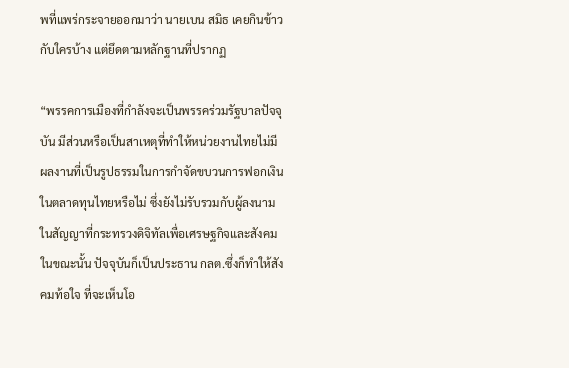พที่แพร่กระจายออกมาว่า นายเบน สมิธ เคยกินข้าวกับใครบ้าง แต่ยึดตามหลักฐานที่ปรากฏ

“พรรคการเมืองที่กำลังจะเป็นพรรคร่วมรัฐบาลปัจจุบัน มีส่วนหรือเป็นสาเหตุที่ทำให้หน่วยงานไทยไม่มีผลงานที่เป็นรูปธรรมในการกำจัดขบวนการฟอกเงินในตลาดทุนไทยหรือไม่ ซึ่งยังไม่รับรวมกับผู้ลงนามในสัญญาที่กระทรวงดิจิทัลเพื่อเศรษฐกิจและสังคมในขณะนั้น ปัจจุบันก็เป็นประธาน กลต.ซึ่งก็ทำให้สังคมท้อใจ ที่จะเห็นโอ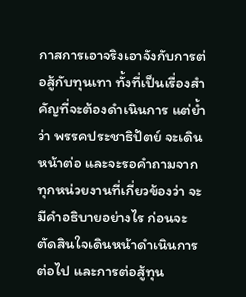กาสการเอาจริงเอาจังกับการต่อสู้กับทุนเทา ทั้งที่เป็นเรื่องสำคัญที่จะต้องดำเนินการ แต่ย้ำว่า พรรคประชาธิปัตย์ จะเดินหน้าต่อ และจะรอคำถามจากทุกหน่วยงานที่เกี่ยวข้องว่า จะมีคำอธิบายอย่างไร ก่อนจะตัดสินใจเดินหน้าดำเนินการต่อไป และการต่อสู้ทุน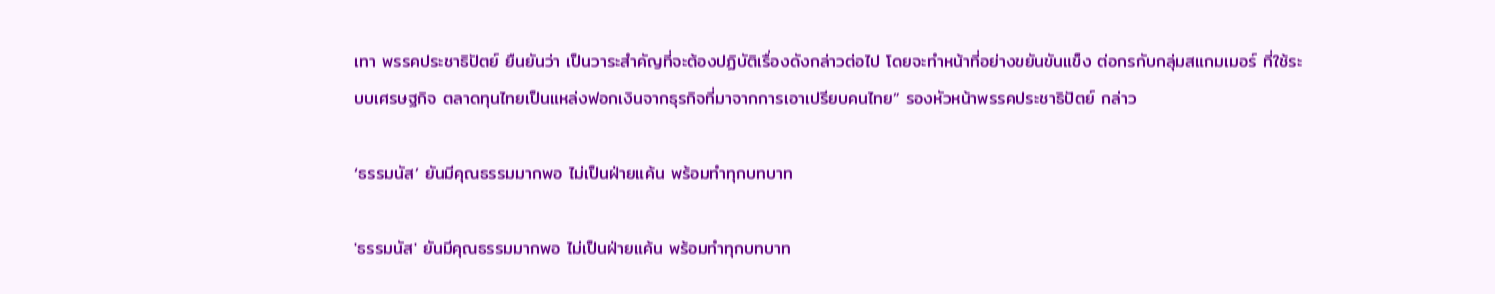เทา พรรคประชาธิปัตย์ ยืนยันว่า เป็นวาระสำคัญที่จะต้องปฏิบัติเรื่องดังกล่าวต่อไป โดยจะทำหน้าที่อย่างขยันขันแข็ง ต่อกรกับกลุ่มสแกมเมอร์ ที่ใช้ระบบเศรษฐกิจ ตลาดทุนไทยเป็นแหล่งฟอกเงินจากธุรกิจที่มาจากการเอาเปรียบคนไทย” รองหัวหน้าพรรคประชาธิปัตย์ กล่าว

‘ธรรมนัส’ ยันมีคุณธรรมมากพอ ไม่เป็นฝ่ายแค้น พร้อมทำทุกบทบาท

'ธรรมนัส' ยันมีคุณธรรมมากพอ ไม่เป็นฝ่ายแค้น พร้อมทำทุกบทบาท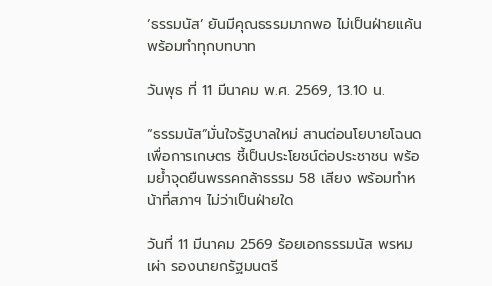‘ธรรมนัส’ ยันมีคุณธรรมมากพอ ไม่เป็นฝ่ายแค้น พร้อมทำทุกบทบาท

วันพุธ ที่ 11 มีนาคม พ.ศ. 2569, 13.10 น.

“ธรรมนัส”มั่นใจรัฐบาลใหม่ สานต่อนโยบายโฉนดเพื่อการเกษตร ชี้เป็นประโยชน์ต่อประชาชน พร้อมย้ำจุดยืนพรรคกล้าธรรม 58 เสียง พร้อมทำหน้าที่สภาฯ ไม่ว่าเป็นฝ่ายใด

วันที่ 11 มีนาคม 2569 ร้อยเอกธรรมนัส พรหมเผ่า รองนายกรัฐมนตรี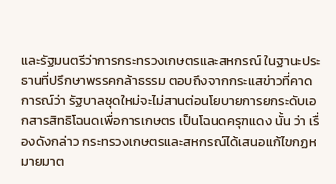และรัฐมนตรีว่าการกระทรวงเกษตรและสหกรณ์ ในฐานะประธานที่ปรึกษาพรรคกล้าธรรม ตอบถึงจากกระแสข่าวที่คาดการณ์ว่า รัฐบาลชุดใหม่จะไม่สานต่อนโยบายการยกระดับเอกสารสิทธิโฉนดเพื่อการเกษตร เป็นโฉนดครุฑแดง นั้น ว่า เรื่องดังกล่าว กระทรวงเกษตรและสหกรณ์ได้เสนอแก้ไขกฏหมายมาต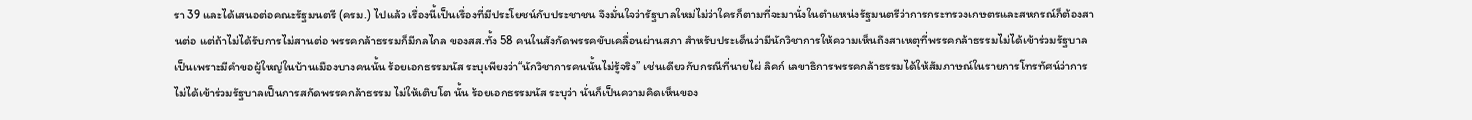รา 39 และได้เสนอต่อคณะรัฐมนตรี (ครม.) ไปแล้ว เรื่องนี้เป็นเรื่องที่มีประโยชน์กับประชาชน จึงมั่นใจว่ารัฐบาลใหม่ไม่ว่าใครก็ตามที่จะมานั่งในตำแหน่งรัฐมนตรีว่าการกระทรวงเกษตรและสหกรณ์ก็ต้องสานต่อ แต่ถ้าไม่ได้รับการไม่สานต่อ พรรคกล้าธรรมก็มีกลไกล ของสส.ทั้ง 58 คนในสังกัดพรรคขับเคลื่อนผ่านสภา สำหรับประเด็นว่ามีนักวิชาการให้ความเห็นถึงสาเหตุที่พรรคกล้าธรรมไม่ได้เข้าร่วมรัฐบาลเป็นเพราะมีคำขอผู้ใหญ่ในบ้านเมืองบางคนนั้น ร้อยเอกธรรมนัส ระบุเพียงว่า“นักวิชาการคนนั้นไม่รู้จริง” เช่นเดียวกับกรณีที่นายไผ่ ลิคก์ เลขาธิการพรรคกล้าธรรมได้ให้สัมภาษณ์ในรายการโทรทัศน์ว่าการไม่ได้เข้าร่วมรัฐบาลเป็นการสกัดพรรคกล้าธรรม ไม่ให้เติบโต นั้น ร้อยเอกธรรมนัส ระบุว่า นั่นก็เป็นความคิดเห็นของ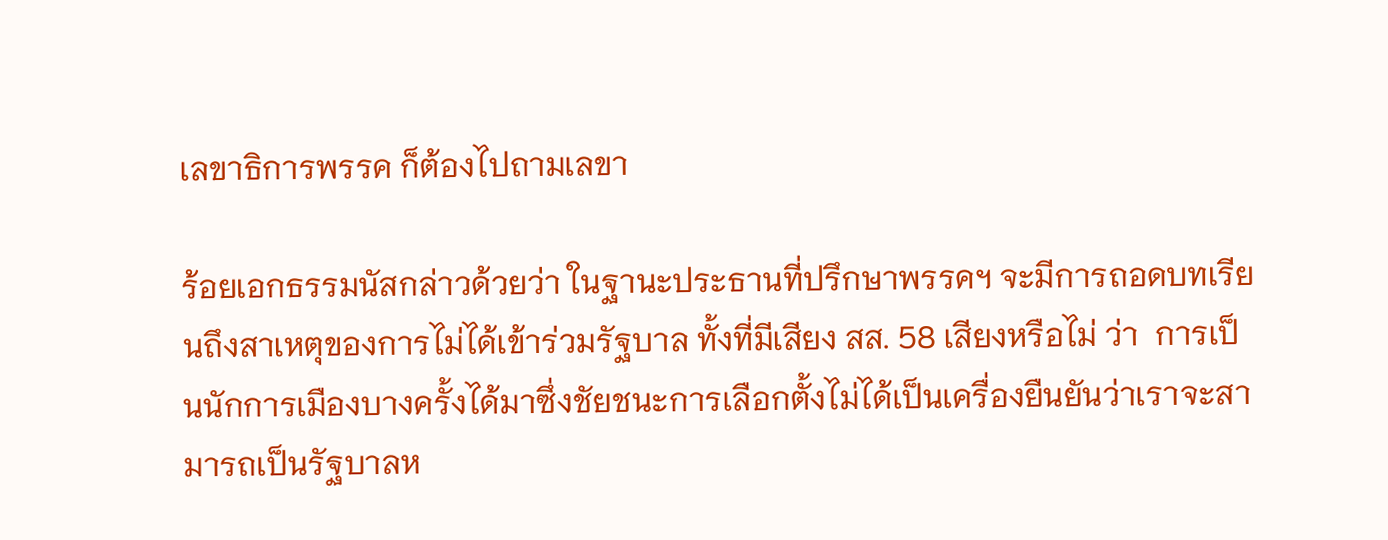เลขาธิการพรรค ก็ต้องไปถามเลขา

ร้อยเอกธรรมนัสกล่าวด้วยว่า ในฐานะประธานที่ปรึกษาพรรคฯ จะมีการถอดบทเรียนถึงสาเหตุของการไม่ได้เข้าร่วมรัฐบาล ทั้งที่มีเสียง สส. 58 เสียงหรือไม่ ว่า  การเป็นนักการเมืองบางครั้งได้มาซึ่งชัยชนะการเลือกตั้งไม่ได้เป็นเครื่องยืนยันว่าเราจะสามารถเป็นรัฐบาลห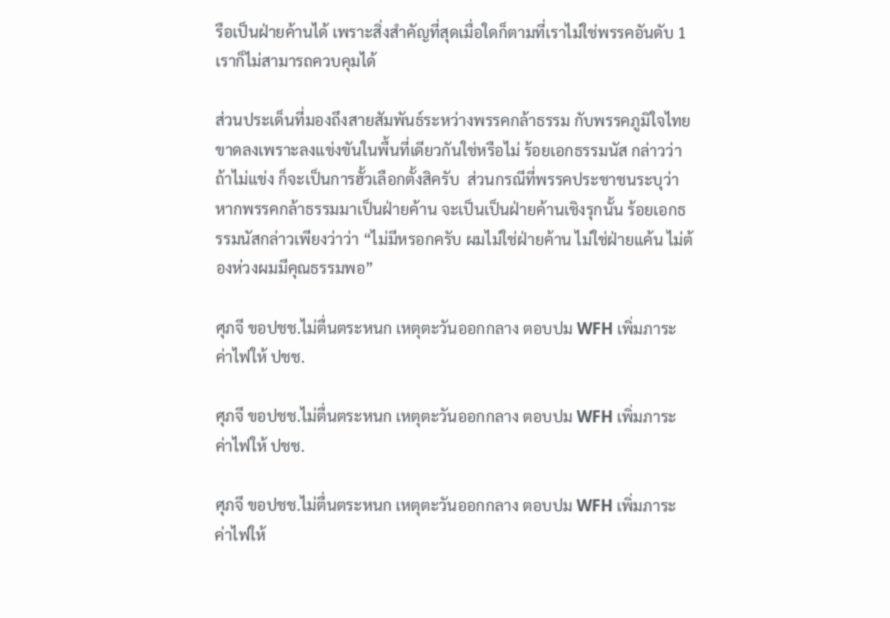รือเป็นฝ่ายค้านได้ เพราะสิ่งสำคัญที่สุดเมื่อใดก็ตามที่เราไม่ใช่พรรคอันดับ 1 เราก็ไม่สามารถควบคุมได้

ส่วนประเด็นที่มองถึงสายสัมพันธ์ระหว่างพรรคกล้าธรรม กับพรรคภูมิใจไทยขาดลงเพราะลงแข่งขันในพื้นที่เดียวกันใช่หรือไม่ ร้อยเอกธรรมนัส กล่าวว่า ถ้าไม่แข่ง ก็จะเป็นการฮั้วเลือกตั้งสิครับ  ส่วนกรณีที่พรรคประชาชนระบุว่าหากพรรคกล้าธรรมมาเป็นฝ่ายค้าน จะเป็นเป็นฝ่ายค้านเชิงรุกนั้น ร้อยเอกธรรมนัสกล่าวเพียงว่าว่า “ไม่มีหรอกครับ ผมไม่ใช่ฝ่ายค้าน ไม่ใช่ฝ่ายแค้น ไม่ต้องห่วงผมมีคุณธรรมพอ”

ศุภจี ขอปชช.ไม่ตื่นตระหนก เหตุตะวันออกกลาง ตอบปม WFH เพิ่มภาระค่าไฟให้ ปชช.

ศุภจี ขอปชช.ไม่ตื่นตระหนก เหตุตะวันออกกลาง ตอบปม WFH เพิ่มภาระค่าไฟให้ ปชช.

ศุภจี ขอปชช.ไม่ตื่นตระหนก เหตุตะวันออกกลาง ตอบปม WFH เพิ่มภาระค่าไฟให้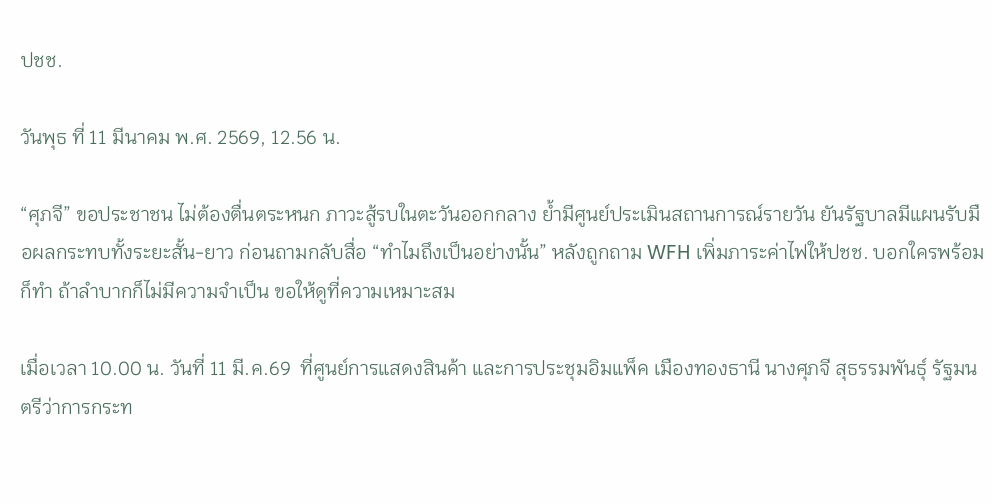ปชช.

วันพุธ ที่ 11 มีนาคม พ.ศ. 2569, 12.56 น.

“ศุภจี” ขอประชาชน ไม่ต้องตื่นตระหนก ภาวะสู้รบในตะวันออกกลาง ย้ำมีศูนย์ประเมินสถานการณ์รายวัน ยันรัฐบาลมีแผนรับมือผลกระทบทั้งระยะสั้น-ยาว ก่อนถามกลับสื่อ “ทำไมถึงเป็นอย่างนั้น” หลังถูกถาม WFH เพิ่มภาระค่าไฟให้ปชช. บอกใครพร้อมก็ทำ ถ้าลำบากก็ไม่มีความจำเป็น ขอให้ดูที่ความเหมาะสม

เมื่อเวลา 10.00 น. วันที่ 11 มี.ค.69  ที่ศูนย์การแสดงสินค้า และการประชุมอิมแพ็ค เมืองทองธานี นางศุภจี สุธรรมพันธุ์ รัฐมนตรีว่าการกระท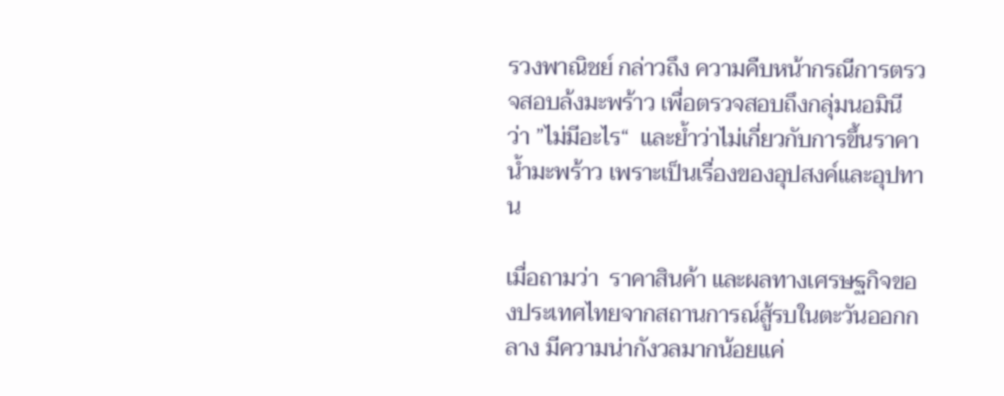รวงพาณิชย์ กล่าวถึง ความคืบหน้ากรณีการตรวจสอบล้งมะพร้าว เพื่อตรวจสอบถึงกลุ่มนอมินี ว่า ”ไม่มีอะไร“  และย้ำว่าไม่เกี่ยวกับการขึ้นราคาน้ำมะพร้าว เพราะเป็นเรื่องของอุปสงค์และอุปทาน

เมื่อถามว่า  ราคาสินค้า และผลทางเศรษฐกิจของประเทศไทยจากสถานการณ์สู้รบในตะวันออกกลาง มีความน่ากังวลมากน้อยแค่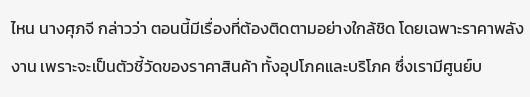ไหน นางศุภจี กล่าวว่า ตอนนี้มีเรื่องที่ต้องติดตามอย่างใกล้ชิด โดยเฉพาะราคาพลังงาน เพราะจะเป็นตัวชี้วัดของราคาสินค้า ทั้งอุปโภคและบริโภค ซึ่งเรามีศูนย์บ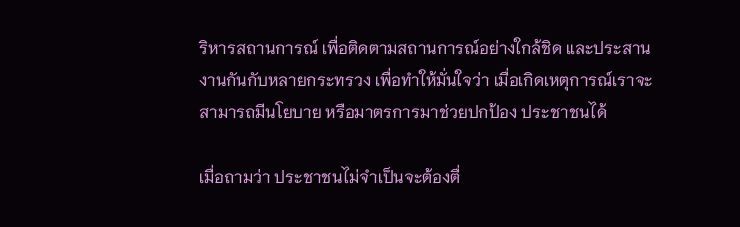ริหารสถานการณ์ เพื่อติดตามสถานการณ์อย่างใกล้ชิด และประสานงานกันกับหลายกระทรวง เพื่อทำให้มั่นใจว่า เมื่อเกิดเหตุการณ์เราจะสามารถมีนโยบาย หรือมาตรการมาช่วยปกป้อง ประชาชนได้

เมื่อถามว่า ประชาชนไม่จำเป็นจะต้องตื่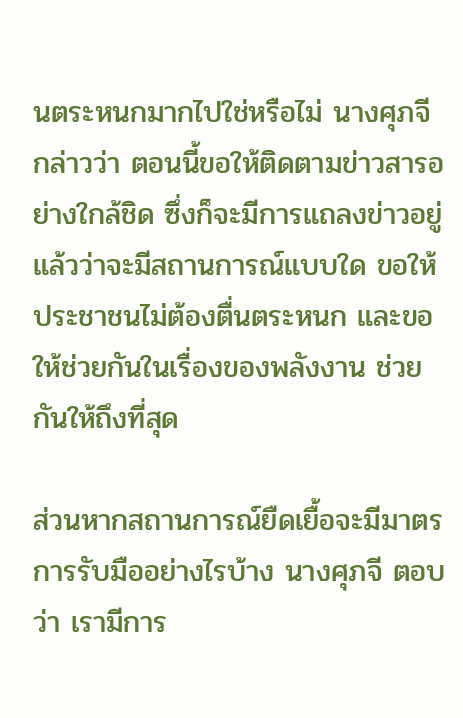นตระหนกมากไปใช่หรือไม่ นางศุภจี กล่าวว่า ตอนนี้ขอให้ติดตามข่าวสารอย่างใกล้ชิด ซึ่งก็จะมีการแถลงข่าวอยู่แล้วว่าจะมีสถานการณ์แบบใด ขอให้ประชาชนไม่ต้องตื่นตระหนก และขอให้ช่วยกันในเรื่องของพลังงาน ช่วยกันให้ถึงที่สุด

ส่วนหากสถานการณ์ยืดเยื้อจะมีมาตรการรับมืออย่างไรบ้าง นางศุภจี ตอบว่า เรามีการ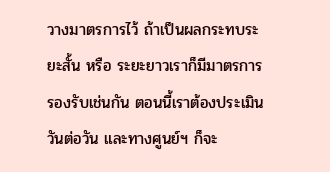วางมาตรการไว้ ถ้าเป็นผลกระทบระยะสั้น หรือ ระยะยาวเราก็มีมาตรการรองรับเช่นกัน ตอนนี้เราต้องประเมินวันต่อวัน และทางศูนย์ฯ ก็จะ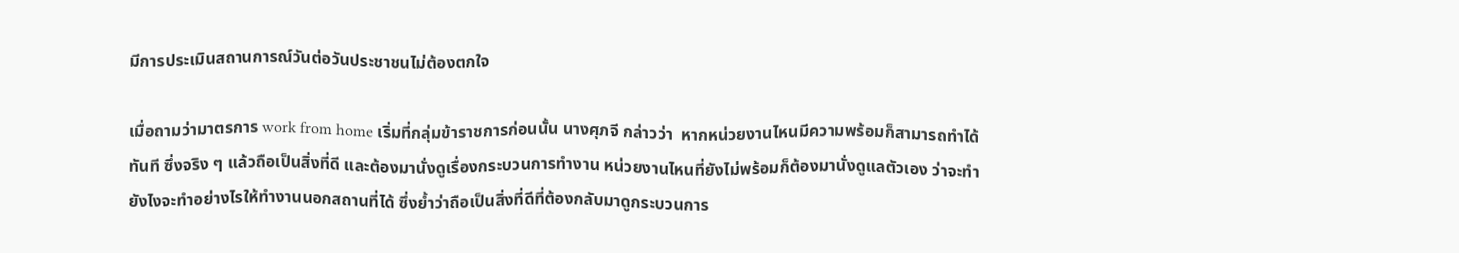มีการประเมินสถานการณ์วันต่อวันประชาชนไม่ต้องตกใจ

เมื่อถามว่ามาตรการ work from home เริ่มที่กลุ่มข้าราชการก่อนนั้น นางศุภจี กล่าวว่า  หากหน่วยงานไหนมีความพร้อมก็สามารถทำได้ทันที ซึ่งจริง ๆ แล้วถือเป็นสิ่งที่ดี และต้องมานั่งดูเรื่องกระบวนการทำงาน หน่วยงานไหนที่ยังไม่พร้อมก็ต้องมานั่งดูแลตัวเอง ว่าจะทำยังไงจะทำอย่างไรให้ทำงานนอกสถานที่ได้ ซึ่งย้ำว่าถือเป็นสิ่งที่ดีที่ต้องกลับมาดูกระบวนการ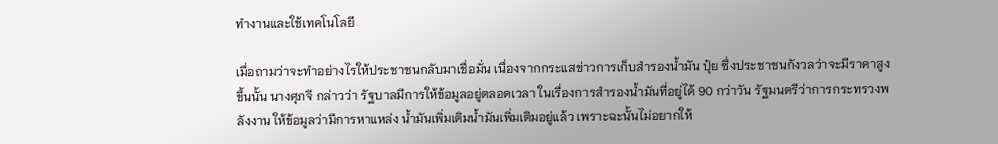ทำงานและใช้เทคโนโลยี

เมื่อถามว่าจะทำอย่างไรให้ประชาชนกลับมาเชื่อมั่น เนื่องจากกระแสข่าวการเก็บสำรองน้ำมัน ปุ๋ย ซึ่งประชาชนกังวลว่าจะมีราคาสูงขึ้นนั้น นางศุภจี กล่าวว่า รัฐบาลมีการให้ข้อมูลอยู่ตลอดเวลา ในเรื่องการสำรองน้ำมันที่อยู่ได้ 90 กว่าวัน รัฐมนตรีว่าการกระทรวงพลังงาน ให้ข้อมูลว่ามีการหาแหล่ง น้ำมันเพิ่มเติมน้ำมันเพิ่มเติมอยู่แล้ว เพราะฉะนั้นไม่อยากให้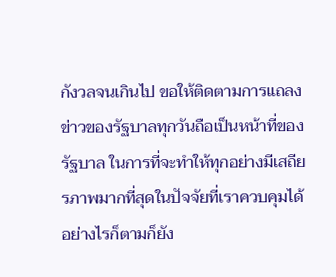กังวลจนเกินไป ขอให้ติดตามการแถลงข่าวของรัฐบาลทุกวันถือเป็นหน้าที่ของรัฐบาล ในการที่จะทำให้ทุกอย่างมีเสถียรภาพมากที่สุดในปัจจัยที่เราควบคุมได้ อย่างไรก็ตามก็ยัง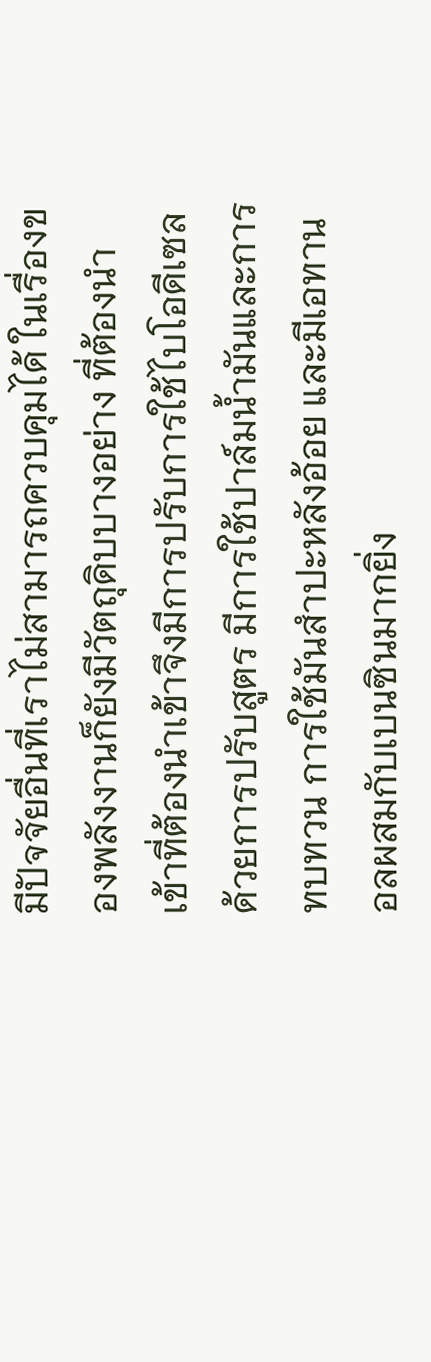มีปัจจัยอื่นที่เราไม่สามารถควบคุมได้ ในเรื่องของพลังงานก็ยังมีวัตถุดิบบางอย่าง ที่ต้องนำเข้าที่ต้องนำเข้าจึงมีการปรับการใช้ไบโอดีเซล ด้วยการปรับสูตร มีการใช้ปาล์มน้ำมันและการทบทวน การใช้มันสำปะหลังอ้อย และมีเอทานอลผสมกับเบนซินมากยิ่ง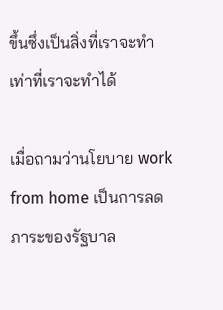ขึ้นซึ่งเป็นสิ่งที่เราจะทำเท่าที่เราจะทำได้

เมื่อถามว่านโยบาย work from home เป็นการลดภาระของรัฐบาล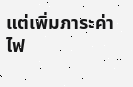แต่เพิ่มภาระค่าไฟ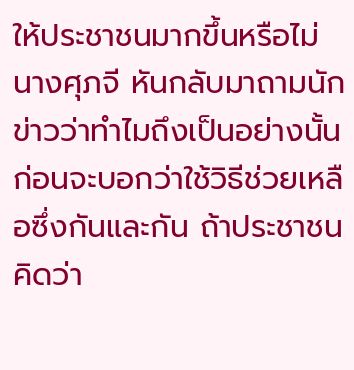ให้ประชาชนมากขึ้นหรือไม่ นางศุภจี หันกลับมาถามนักข่าวว่าทำไมถึงเป็นอย่างนั้น ก่อนจะบอกว่าใช้วิธีช่วยเหลือซึ่งกันและกัน ถ้าประชาชนคิดว่า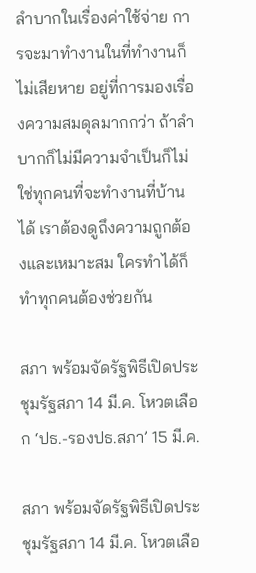ลำบากในเรื่องค่าใช้จ่าย การจะมาทำงานในที่ทำงานก็ไม่เสียหาย อยู่ที่การมองเรื่องความสมดุลมากกว่า ถ้าลำบากก็ไม่มีความจำเป็นก็ไม่ใช่ทุกคนที่จะทำงานที่บ้านได้ เราต้องดูถึงความถูกต้องและเหมาะสม ใครทำได้ก็ทำทุกคนต้องช่วยกัน

สภา พร้อมจัดรัฐพิธีเปิดประชุมรัฐสภา 14 มี.ค. โหวตเลือก ‘ปธ.-รองปธ.สภา’ 15 มี.ค.

สภา พร้อมจัดรัฐพิธีเปิดประชุมรัฐสภา 14 มี.ค. โหวตเลือ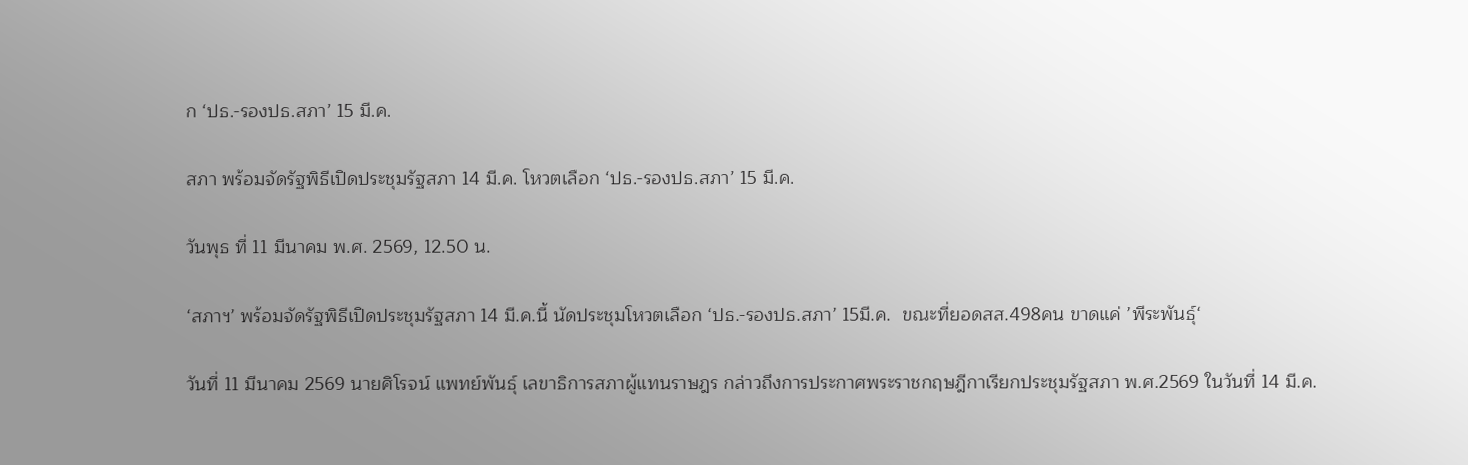ก ‘ปธ.-รองปธ.สภา’ 15 มี.ค.

สภา พร้อมจัดรัฐพิธีเปิดประชุมรัฐสภา 14 มี.ค. โหวตเลือก ‘ปธ.-รองปธ.สภา’ 15 มี.ค.

วันพุธ ที่ 11 มีนาคม พ.ศ. 2569, 12.50 น.

‘สภาฯ’ พร้อมจัดรัฐพิธีเปิดประชุมรัฐสภา 14 มี.ค.นี้ นัดประชุมโหวตเลือก ‘ปธ.-รองปธ.สภา’ 15มี.ค.  ขณะที่ยอดสส.498คน ขาดแค่ ’พีระพันธุ์‘

วันที่ 11 มีนาคม 2569 นายศิโรจน์ แพทย์พันธุ์ เลขาธิการสภาผู้แทนราษฎร กล่าวถึงการประกาศพระราชกฤษฎีกาเรียกประชุมรัฐสภา พ.ศ.2569 ในวันที่ 14 มี.ค.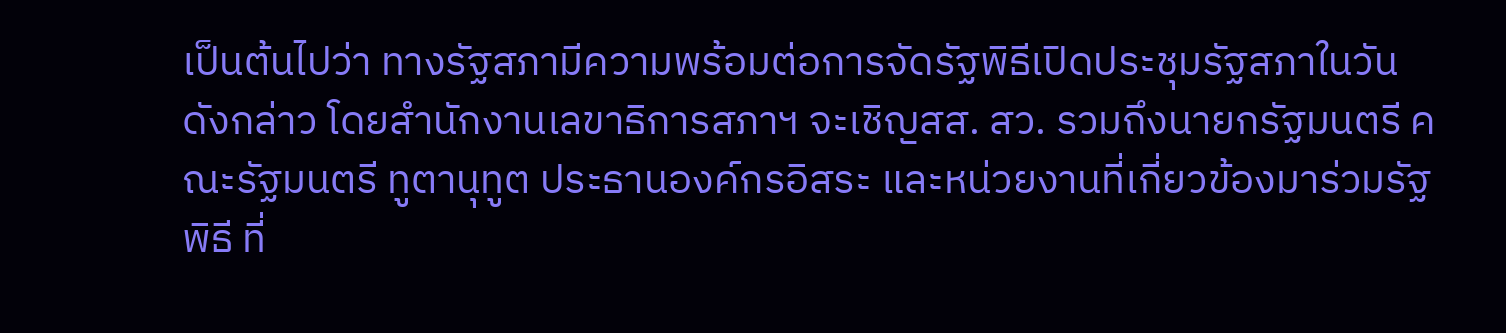เป็นต้นไปว่า ทางรัฐสภามีความพร้อมต่อการจัดรัฐพิธีเปิดประชุมรัฐสภาในวันดังกล่าว โดยสำนักงานเลขาธิการสภาฯ จะเชิญสส. สว. รวมถึงนายกรัฐมนตรี คณะรัฐมนตรี ทูตานุทูต ประธานองค์กรอิสระ และหน่วยงานที่เกี่ยวข้องมาร่วมรัฐพิธี ที่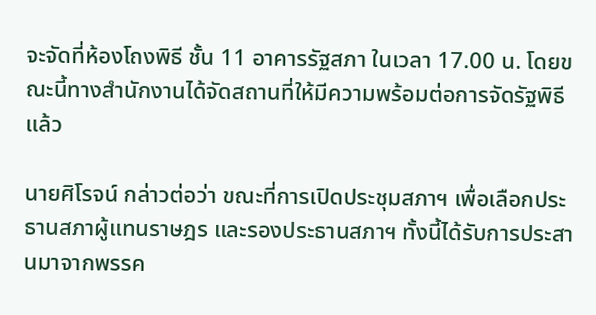จะจัดที่ห้องโถงพิธี ชั้น 11 อาคารรัฐสภา ในเวลา 17.00 น. โดยขณะนี้ทางสำนักงานได้จัดสถานที่ให้มีความพร้อมต่อการจัดรัฐพิธีแล้ว

นายศิโรจน์ กล่าวต่อว่า ขณะที่การเปิดประชุมสภาฯ เพื่อเลือกประธานสภาผู้แทนราษฎร และรองประธานสภาฯ ทั้งนี้ได้รับการประสานมาจากพรรค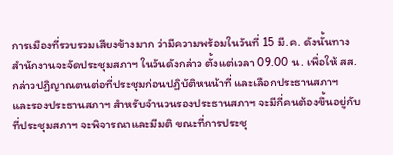การเมืองที่รวบรวมเสียงข้างมาก ว่ามีความพร้อมในวันที่ 15 มี.ค. ดังนั้นทางสำนักงานจะจัดประชุมสภาฯ ในวันดังกล่าว ตั้งแต่เวลา 09.00 น. เพื่อให้ สส. กล่าวปฏิญาณตนต่อที่ประชุมก่อนปฏิบัติหนน้าที่ และเลือกประธานสภาฯ และรองประธานสภาฯ สำหรับจำนวนรองประธานสภาฯ จะมีกี่คนต้องขึ้นอยู่กับที่ประชุมสภาฯ จะพิจารณาและมีมติ ขณะที่การประชุ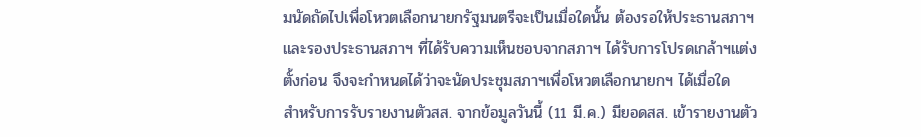มนัดถัดไปเพื่อโหวตเลือกนายกรัฐมนตรีจะเป็นเมื่อใดนั้น ต้องรอให้ประธานสภาฯ และรองประธานสภาฯ ที่ได้รับความเห็นชอบจากสภาฯ ได้รับการโปรดเกล้าฯแต่งตั้งก่อน จึงจะกำหนดได้ว่าจะนัดประชุมสภาฯเพื่อโหวตเลือกนายกฯ ได้เมื่อใด
สำหรับการรับรายงานตัวสส. จากข้อมูลวันนี้ (11 มี.ค.) มียอดสส. เข้ารายงานตัว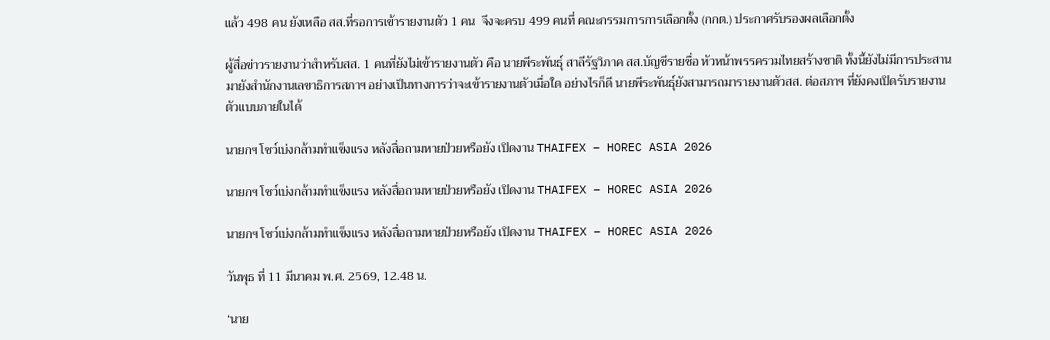แล้ว 498 คน ยังเหลือ สส.ที่รอการเข้ารายงานตัว 1 คน  จึงจะครบ 499 คนที่ คณะกรรมการการเลือกตั้ง (กกต.) ประกาศรับรองผลเลือกตั้ง

ผู้สื่อข่าวรายงานว่าสำหรับสส. 1 คนที่ยังไม่เข้ารายงานตัว คือ นายพีระพันธุ์ สาลีรัฐวิภาค สส.บัญชีรายชื่อ หัวหน้าพรรครวมไทยสร้างชาติ ทั้งนี้ยังไม่มีการประสานมายังสำนักงานเลขาธิการสภาฯ อย่างเป็นทางการว่าจะเข้ารายงานตัวเมื่อใด อย่างไรก็ดี นายพีระพันธุ์ยังสามารถมารายงานตัวสส. ต่อสภาฯ ที่ยังคงเปิดรับรายงานตัวแบบภายในได้

นายกฯ โชว์เบ่งกล้ามทำแข็งแรง หลังสื่อถามหายป่วยหรือยัง เปิดงาน THAIFEX – HOREC ASIA 2026

นายกฯ โชว์เบ่งกล้ามทำแข็งแรง หลังสื่อถามหายป่วยหรือยัง เปิดงาน THAIFEX – HOREC ASIA 2026

นายกฯ โชว์เบ่งกล้ามทำแข็งแรง หลังสื่อถามหายป่วยหรือยัง เปิดงาน THAIFEX – HOREC ASIA 2026

วันพุธ ที่ 11 มีนาคม พ.ศ. 2569, 12.48 น.

‘นาย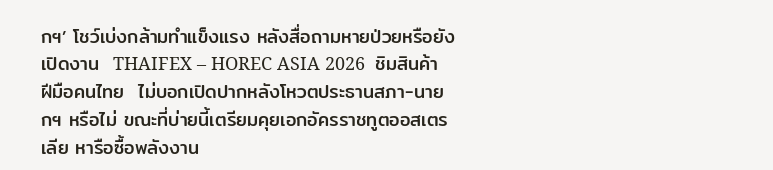กฯ’ โชว์เบ่งกล้ามทำแข็งแรง หลังสื่อถามหายป่วยหรือยัง เปิดงาน  THAIFEX – HOREC ASIA 2026  ชิมสินค้าฝีมือคนไทย  ไม่บอกเปิดปากหลังโหวตประธานสภา-นายกฯ หรือไม่ ขณะที่บ่ายนี้เตรียมคุยเอกอัครราชทูตออสเตรเลีย หารือซื้อพลังงาน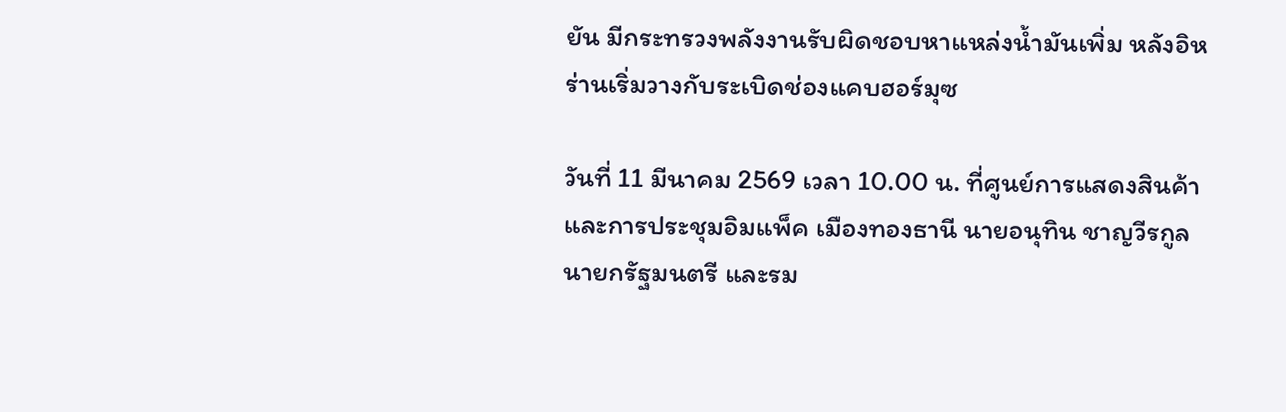ยัน มีกระทรวงพลังงานรับผิดชอบหาแหล่งน้ำมันเพิ่ม หลังอิหร่านเริ่มวางกับระเบิดช่องแคบฮอร์มุซ

วันที่ 11 มีนาคม 2569 เวลา 10.00 น. ที่ศูนย์การแสดงสินค้า และการประชุมอิมแพ็ค เมืองทองธานี นายอนุทิน ชาญวีรกูล นายกรัฐมนตรี และรม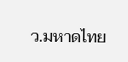ว.มหาดไทย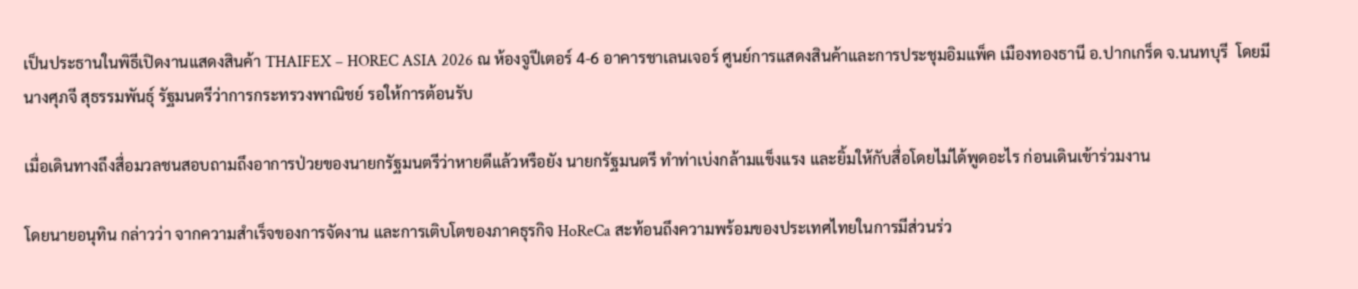เป็นประธานในพิธีเปิดงานแสดงสินค้า THAIFEX – HOREC ASIA 2026 ณ ห้องจูปีเตอร์ 4-6 อาคารชาเลนเจอร์ ศูนย์การแสดงสินค้าและการประชุมอิมแพ็ค เมืองทองธานี อ.ปากเกร็ด จ.นนทบุรี  โดยมีนางศุภจี สุธรรมพันธ์ุ รัฐมนตรีว่าการกระทรวงพาณิชย์ รอให้การต้อนรับ

เมื่อเดินทางถึงสื่อมวลชนสอบถามถึงอาการป่วยของนายกรัฐมนตรีว่าหายดีแล้วหรือยัง นายกรัฐมนตรี ทำท่าเบ่งกล้ามแข็งแรง และยิ้มให้กับสื่อโดยไม่ได้พูดอะไร ก่อนเดินเข้าร่วมงาน

โดยนายอนุทิน กล่าวว่า จากความสำเร็จของการจัดงาน และการเติบโตของภาคธุรกิจ HoReCa สะท้อนถึงความพร้อมของประเทศไทยในการมีส่วนร่ว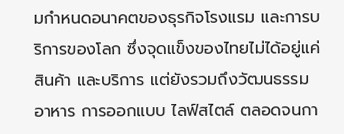มกำหนดอนาคตของธุรกิจโรงแรม และการบริการของโลก ซึ่งจุดแข็งของไทยไม่ได้อยู่แค่สินค้า และบริการ แต่ยังรวมถึงวัฒนธรรมอาหาร การออกแบบ ไลฟ์สไตล์ ตลอดจนกา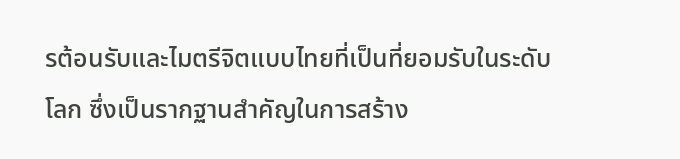รต้อนรับและไมตรีจิตแบบไทยที่เป็นที่ยอมรับในระดับโลก ซึ่งเป็นรากฐานสำคัญในการสร้าง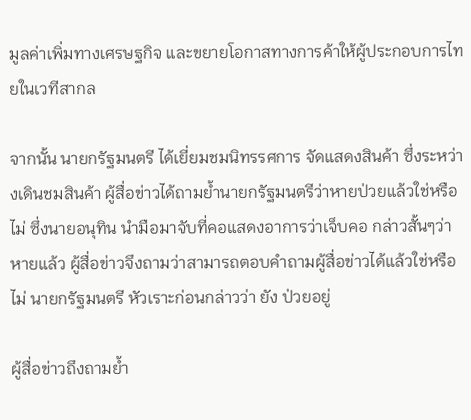มูลค่าเพิ่มทางเศรษฐกิจ และขยายโอกาสทางการค้าให้ผู้ประกอบการไทยในเวทีสากล

จากนั้น นายกรัฐมนตรี ได้เยี่ยมชมนิทรรศการ จัดแสดงสินค้า ซึ่งระหว่างเดินชมสินค้า ผู้สื่อข่าวได้ถามย้ำนายกรัฐมนตรีว่าหายป่วยแล้วใช่หรือไม่ ซึ่งนายอนุทิน นำมือมาจับที่คอแสดงอาการว่าเจ็บคอ กล่าวสั้นๆว่า หายแล้ว ผู้สื่อข่าวจึงถามว่าสามารถตอบคำถามผู้สื่อข่าวได้แล้วใช่หรือไม่ นายกรัฐมนตรี หัวเราะก่อนกล่าวว่า ยัง ป่วยอยู่

ผู้สื่อข่าวถึงถามย้ำ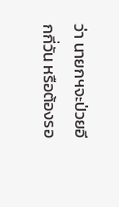ว่า นายกฯจะป่วยอีกกี่วัน หรือต้องรอ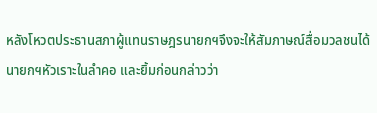หลังโหวตประธานสภาผู้แทนราษฎรนายกฯจึงจะให้สัมภาษณ์สื่อมวลชนได้ นายกฯหัวเราะในลำคอ และยิ้มก่อนกล่าวว่า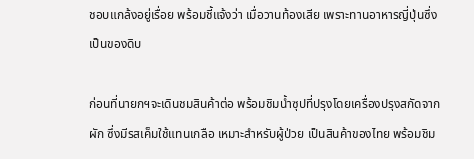ชอบแกล้งอยู่เรื่อย พร้อมชี้แจ้งว่า เมื่อวานท้องเสีย เพราะทานอาหารญี่ปุ่นซึ่งเป็นของดิบ

ก่อนที่นายกฯจะเดินชมสินค้าต่อ พร้อมชิมน้ำซุปที่ปรุงโดยเครื่องปรุงสกัดจากผัก ซึ่งมีรสเค็มใช้แทนเกลือ เหมาะสำหรับผู้ป่วย เป็นสินค้าของไทย พร้อมชิม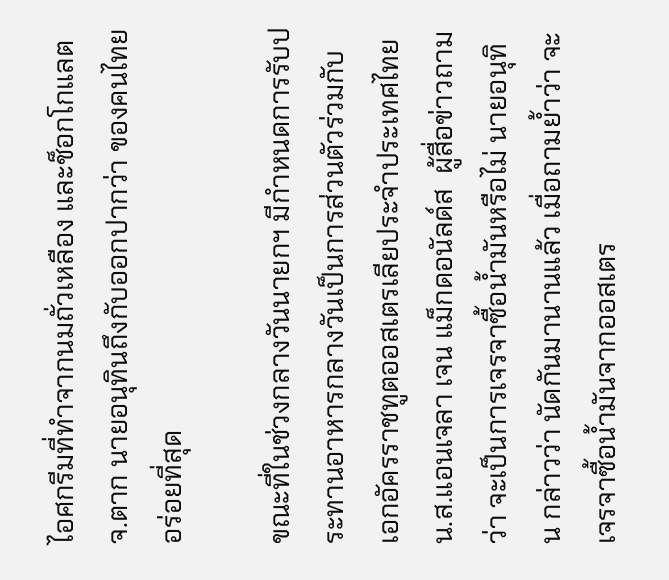ไอศกรีมที่ทำจากนมถั่วเหลือง และช็อกโกแลต จ.ตาก นายอนุทินถึงกับออกปากว่า ของคนไทยอร่อยที่สุด

ขณะที่ในช่วงกลางวันนายกฯ มีกำหนดการรับประทานอาหารกลางวันเป็นการส่วนตัวร่วมกับ เอกอัครราชทูตออสเตรเลียประจำประเทศไทย น.ส.แอนเจลา เจน แม็กดอนัลด์ส  ผู้สื่อข่าวถามว่า จะเป็นการเจรจาซื้อน้ำมันหรือไม่ นายอนุทิน กล่าวว่า นัดกันมานานแล้ว เมื่อถามย้ำว่า จะเจรจาซื้อน้ำมันจากออสเตร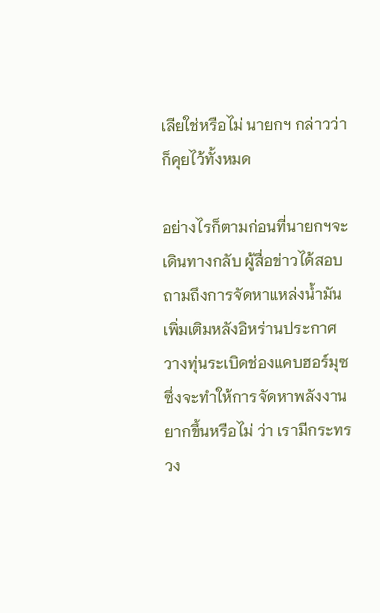เลียใช่หรือไม่ นายกฯ กล่าวว่า ก็คุยไว้ทั้งหมด

อย่างไรก็ตามก่อนที่นายกฯจะเดินทางกลับ ผู้สื่อข่าวได้สอบถามถึงการจัดหาแหล่งน้ำมันเพิ่มเติมหลังอิหร่านประกาศวางทุ่นระเบิดช่องแคบฮอร์มุซ ซึ่งจะทำให้การจัดหาพลังงานยากขึ้นหรือไม่ ว่า เรามีกระทรวง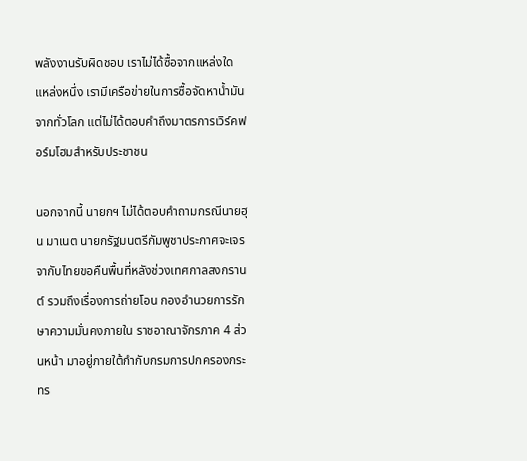พลังงานรับผิดชอบ เราไม่ได้ซื้อจากแหล่งใดแหล่งหนึ่ง เรามีเครือข่ายในการซื้อจัดหาน้ำมันจากทั่วโลก แต่ไม่ได้ตอบคำถึงมาตรการเวิร์คฟอร์มโฮมสำหรับประชาชน

นอกจากนี้ นายกฯ ไม่ได้ตอบคำถามกรณีนายฮุน มาเนต นายกรัฐมนตรีกัมพูชาประกาศจะเจรจากับไทยขอคืนพื้นที่หลังช่วงเทศกาลสงกรานต์ รวมถึงเรื่องการถ่ายโอน กองอำนวยการรักษาความมั่นคงภายใน ราชอาณาจักรภาค 4 ส่วนหน้า มาอยู่ภายใต้กำกับกรมการปกครองกระทร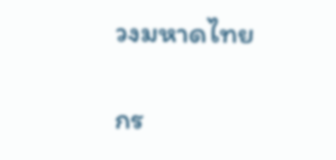วงมหาดไทย

กร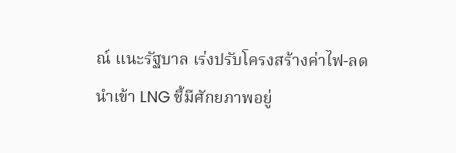ณ์ แนะรัฐบาล เร่งปรับโครงสร้างค่าไฟ-ลดนำเข้า LNG ชี้มีศักยภาพอยู่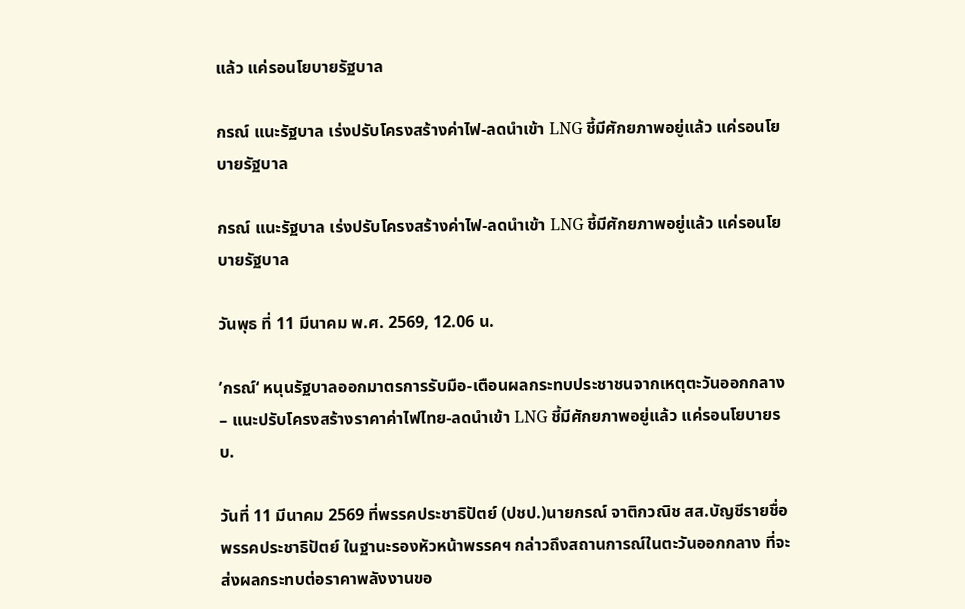แล้ว แค่รอนโยบายรัฐบาล

กรณ์ แนะรัฐบาล เร่งปรับโครงสร้างค่าไฟ-ลดนำเข้า LNG ชี้มีศักยภาพอยู่แล้ว แค่รอนโยบายรัฐบาล

กรณ์ แนะรัฐบาล เร่งปรับโครงสร้างค่าไฟ-ลดนำเข้า LNG ชี้มีศักยภาพอยู่แล้ว แค่รอนโยบายรัฐบาล

วันพุธ ที่ 11 มีนาคม พ.ศ. 2569, 12.06 น.

’กรณ์‘ หนุนรัฐบาลออกมาตรการรับมือ-เตือนผลกระทบประชาชนจากเหตุตะวันออกกลาง – แนะปรับโครงสร้างราคาค่าไฟไทย-ลดนำเข้า LNG ชี้มีศักยภาพอยู่แล้ว แค่รอนโยบายรบ.

วันที่ 11 มีนาคม 2569 ที่พรรคประชาธิปัตย์ (ปชป.)นายกรณ์ จาติกวณิช สส.บัญชีรายชื่อ พรรคประชาธิปัตย์ ในฐานะรองหัวหน้าพรรคฯ กล่าวถึงสถานการณ์ในตะวันออกกลาง ที่จะส่งผลกระทบต่อราคาพลังงานขอ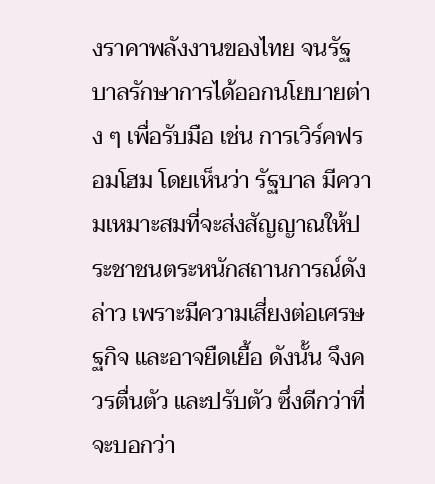งราคาพลังงานของไทย จนรัฐบาลรักษาการได้ออกนโยบายต่าง ๆ เพื่อรับมือ เช่น การเวิร์คฟรอมโฮม โดยเห็นว่า รัฐบาล มีความเหมาะสมที่จะส่งสัญญาณให้ประชาชนตระหนักสถานการณ์ดังล่าว เพราะมีความเสี่ยงต่อเศรษฐกิจ และอาจยืดเยื้อ ดังนั้น จึงควรตื่นตัว และปรับตัว ซึ่งดีกว่าที่จะบอกว่า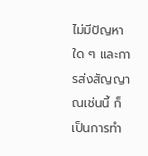ไม่มีปัญหาใด ๆ และการส่งสัญญาณเช่นนี้ ก็เป็นการทำ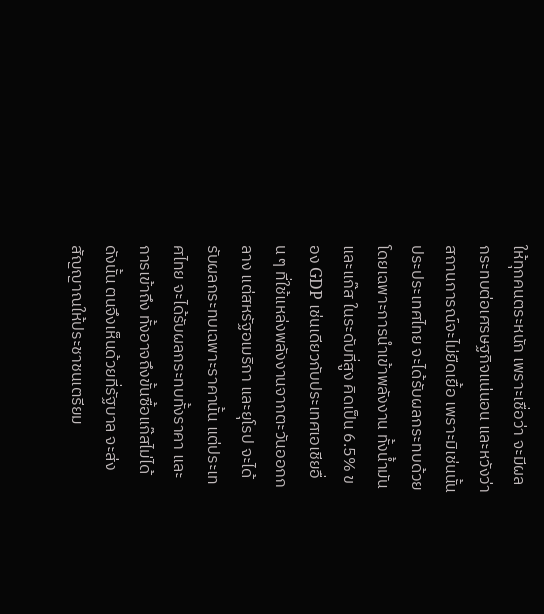ให้ทุกคนตระหนัก เพราะเชื่อว่า จะมีผลกระทบต่อเศรษฐกิจแน่นอน และหวังว่า สถานการณ์จะไม่ยืดเยื้อ เพราะมิเช่นนั้น ประประเทศไทย จะได้รับผลกระทบด้วย โดยเฉพาะการนำเข้าพลังงาน ทั้งน้ำมันและแก๊ส ในระดับที่สูง คิดเป็น 6.5% ของ GDP เช่นเดียวกับประเทศเอเชียอื่น ๆ ที่ใช้แหล่งพลังงานจากตะวันออกกลาง แต่สหรัฐอเมริกา และยุโรป จะได้รับผลกระทบเฉพาะราคานั้น แต่ประเทศไทย จะได้รับผลกระทบทั้งราคา และการเข้าถึง ทั้งอาจถึงขั้นซื้อแก๊สไม่ได้ ดังนั้น ตนจึงเห็นด้วยที่รัฐบาล จะส่งสัญญาณให้ประชาชนเตรียม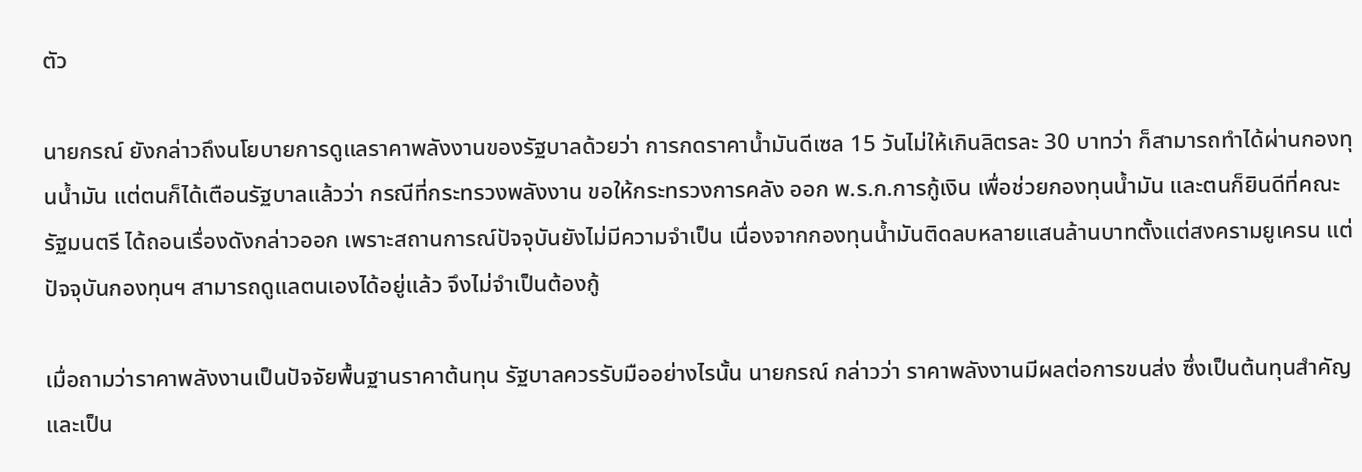ตัว

นายกรณ์ ยังกล่าวถึงนโยบายการดูแลราคาพลังงานของรัฐบาลด้วยว่า การกดราคาน้ำมันดีเซล 15 วันไม่ให้เกินลิตรละ 30 บาทว่า ก็สามารถทำได้ผ่านกองทุนน้ำมัน แต่ตนก็ได้เตือนรัฐบาลแล้วว่า กรณีที่กระทรวงพลังงาน ขอให้กระทรวงการคลัง ออก พ.ร.ก.การกู้เงิน เพื่อช่วยกองทุนน้ำมัน และตนก็ยินดีที่คณะรัฐมนตรี ได้ถอนเรื่องดังกล่าวออก เพราะสถานการณ์ปัจจุบันยังไม่มีความจำเป็น เนื่องจากกองทุนน้ำมันติดลบหลายแสนล้านบาทตั้งแต่สงครามยูเครน แต่ปัจจุบันกองทุนฯ สามารถดูแลตนเองได้อยู่แล้ว จึงไม่จำเป็นต้องกู้

เมื่อถามว่าราคาพลังงานเป็นปัจจัยพื้นฐานราคาต้นทุน รัฐบาลควรรับมืออย่างไรนั้น นายกรณ์ กล่าวว่า ราคาพลังงานมีผลต่อการขนส่ง ซึ่งเป็นต้นทุนสำคัญ และเป็น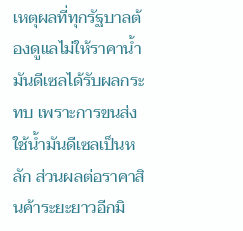เหตุผลที่ทุกรัฐบาลต้องดูแลไม่ให้ราคาน้ำมันดีเซลได้รับผลกระทบ เพราะการขนส่งใช้น้ำมันดีเซลเป็นหลัก ส่วนผลต่อราคาสินค้าระยะยาวอีกมิ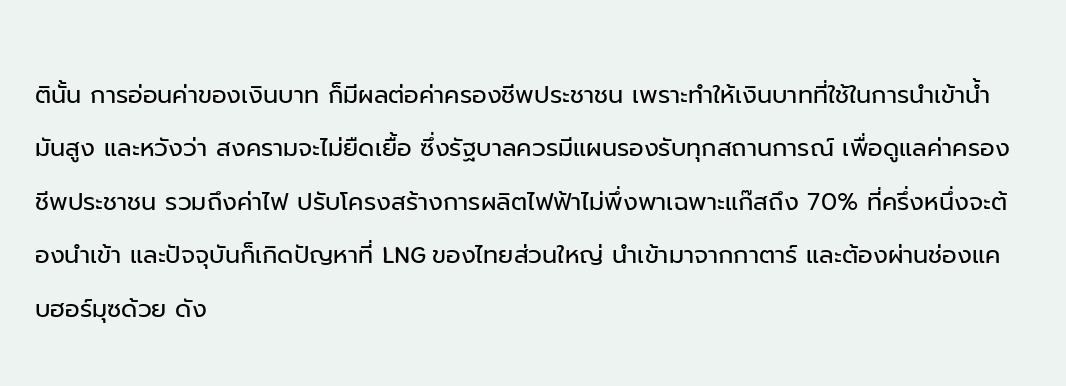ตินั้น การอ่อนค่าของเงินบาท ก็มีผลต่อค่าครองชีพประชาชน เพราะทำให้เงินบาทที่ใช้ในการนำเข้าน้ำมันสูง และหวังว่า สงครามจะไม่ยืดเยื้อ ซึ่งรัฐบาลควรมีแผนรองรับทุกสถานการณ์ เพื่อดูแลค่าครองชีพประชาชน รวมถึงค่าไฟ ปรับโครงสร้างการผลิตไฟฟ้าไม่พึ่งพาเฉพาะแก๊สถึง 70% ที่ครึ่งหนึ่งจะต้องนำเข้า และปัจจุบันก็เกิดปัญหาที่ LNG ของไทยส่วนใหญ่ นำเข้ามาจากกาตาร์ และต้องผ่านช่องแคบฮอร์มุซด้วย ดัง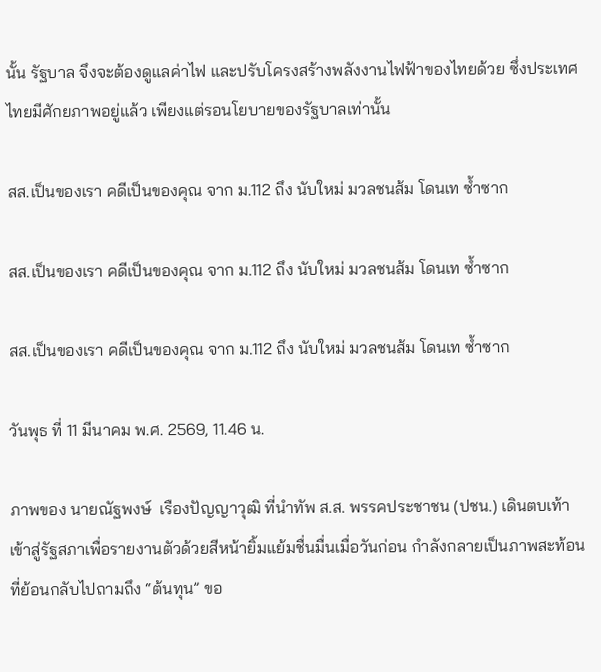นั้น รัฐบาล จึงจะต้องดูแลค่าไฟ และปรับโครงสร้างพลังงานไฟฟ้าของไทยด้วย ซึ่งประเทศไทยมีศักยภาพอยู่แล้ว เพียงแต่รอนโยบายของรัฐบาลเท่านั้น

สส.เป็นของเรา คดีเป็นของคุณ จาก ม.112 ถึง นับใหม่ มวลชนส้ม โดนเท ซ้ำซาก

สส.เป็นของเรา คดีเป็นของคุณ จาก ม.112 ถึง นับใหม่ มวลชนส้ม โดนเท ซ้ำซาก

สส.เป็นของเรา คดีเป็นของคุณ จาก ม.112 ถึง นับใหม่ มวลชนส้ม โดนเท ซ้ำซาก

วันพุธ ที่ 11 มีนาคม พ.ศ. 2569, 11.46 น.

ภาพของ นายณัฐพงษ์  เรืองปัญญาวุฒิ ที่นำทัพ ส.ส. พรรคประชาชน (ปชน.) เดินตบเท้าเข้าสู่รัฐสภาเพื่อรายงานตัวด้วยสีหน้ายิ้มแย้มชื่นมื่นเมื่อวันก่อน กำลังกลายเป็นภาพสะท้อนที่ย้อนกลับไปถามถึง “ต้นทุน” ขอ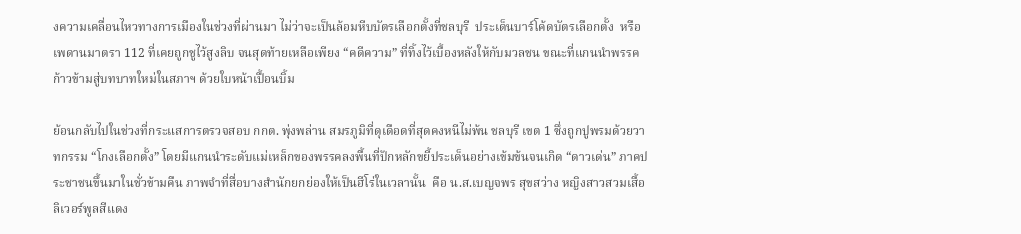งความเคลื่อนไหวทางการเมืองในช่วงที่ผ่านมา ไม่ว่าจะเป็นล้อมหีบบัตรเลือกตั้งที่ชลบุรี  ประเด็นบาร์โค้ดบัตรเลือกตั้ง  หรือเพดานมาตรา 112 ที่เคยถูกชูไว้สูงลิบ จนสุดท้ายเหลือเพียง “คดีความ” ที่ทิ้งไว้เบื้องหลังให้กับมวลชน ขณะที่แกนนำพรรคก้าวข้ามสู่บทบาทใหม่ในสภาฯ ด้วยใบหน้าเปื้อนบิ้ม

ย้อนกลับไปในช่วงที่กระแสการตรวจสอบ กกต. พุ่งพล่าน สมรภูมิที่ดุเดือดที่สุดคงหนีไม่พ้น ชลบุรี เขต 1 ซึ่งถูกปูพรมด้วยวาทกรรม “โกงเลือกตั้ง” โดยมีแกนนำระดับแม่เหล็กของพรรคลงพื้นที่ปักหลักขยี้ประเด็นอย่างเข้มข้นจนเกิด “ดาวเด่น” ภาคประชาชนขึ้นมาในชั่วข้ามคืน ภาพจำที่สื่อบางสำนักยกย่องให้เป็นฮีโร่ในเวลานั้น  คือ น.ส.เบญจพร สุขสว่าง หญิงสาวสวมเสื้อลิเวอร์พูลสีแดง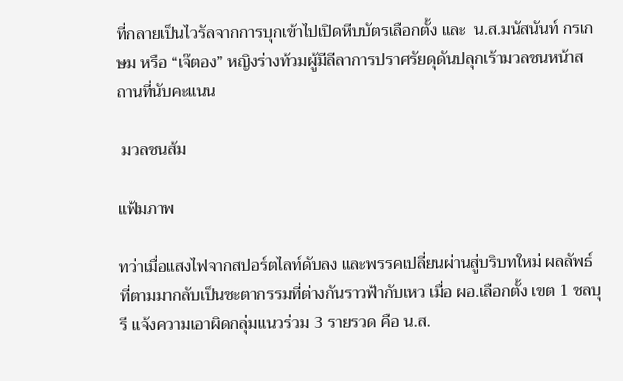ที่กลายเป็นไวรัลจากการบุกเข้าไปเปิดหีบบัตรเลือกตั้ง และ  น.ส.มนัสนันท์ กรเกษม หรือ “เจ๊ตอง” หญิงร่างท้วมผู้มีลีลาการปราศรัยดุดันปลุกเร้ามวลชนหน้าสถานที่นับคะแนน

 มวลชนส้ม

แฟ้มภาพ

ทว่าเมื่อแสงไฟจากสปอร์ตไลท์ดับลง และพรรคเปลี่ยนผ่านสู่บริบทใหม่ ผลลัพธ์ที่ตามมากลับเป็นชะตากรรมที่ต่างกันราวฟ้ากับเหว เมื่อ ผอ.เลือกตั้ง เขต 1 ชลบุรี แจ้งความเอาผิดกลุ่มแนวร่วม 3 รายรวด คือ น.ส.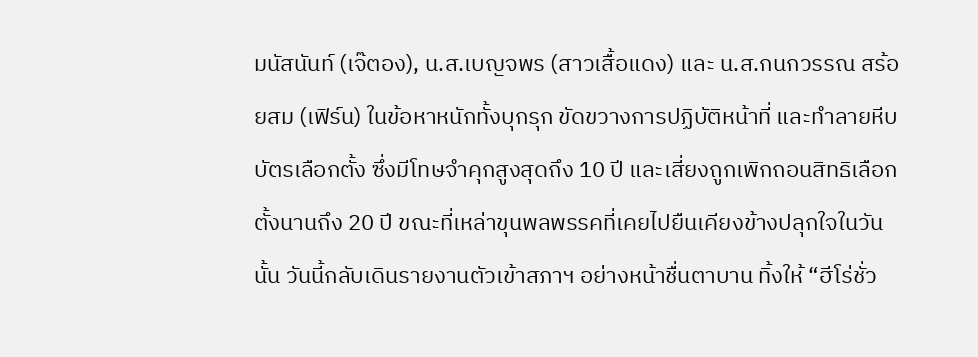มนัสนันท์ (เจ๊ตอง), น.ส.เบญจพร (สาวเสื้อแดง) และ น.ส.กนกวรรณ สร้อยสม (เฟิร์น) ในข้อหาหนักทั้งบุกรุก ขัดขวางการปฏิบัติหน้าที่ และทำลายหีบบัตรเลือกตั้ง ซึ่งมีโทษจำคุกสูงสุดถึง 10 ปี และเสี่ยงถูกเพิกถอนสิทธิเลือกตั้งนานถึง 20 ปี ขณะที่เหล่าขุนพลพรรคที่เคยไปยืนเคียงข้างปลุกใจในวันนั้น วันนี้กลับเดินรายงานตัวเข้าสภาฯ อย่างหน้าชื่นตาบาน ทิ้งให้ “ฮีโร่ชั่ว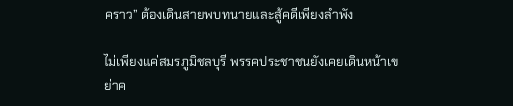คราว” ต้องเดินสายพบทนายและสู้คดีเพียงลำพัง

ไม่เพียงแค่สมรภูมิชลบุรี พรรคประชาชนยังเคยเดินหน้าเขย่าค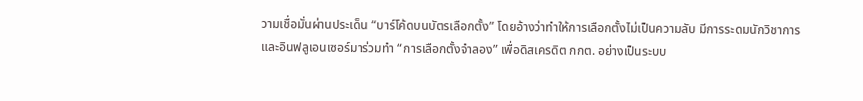วามเชื่อมั่นผ่านประเด็น “บาร์โค้ดบนบัตรเลือกตั้ง” โดยอ้างว่าทำให้การเลือกตั้งไม่เป็นความลับ มีการระดมนักวิชาการและอินฟลูเอนเซอร์มาร่วมทำ “การเลือกตั้งจำลอง” เพื่อดิสเครดิต กกต. อย่างเป็นระบบ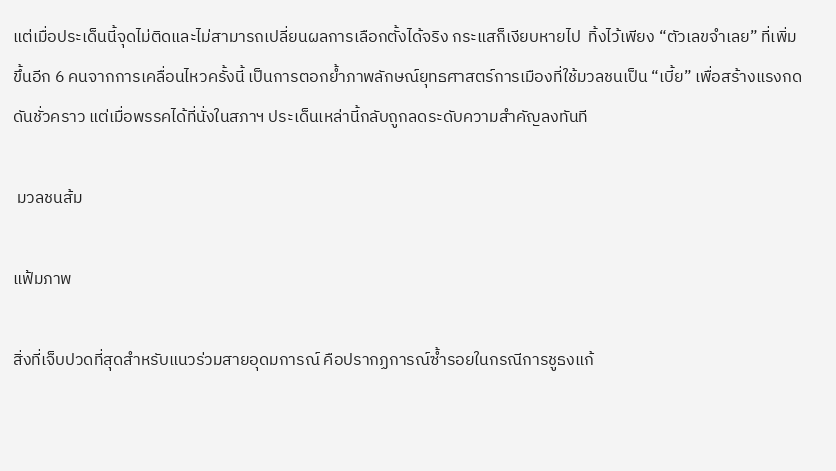แต่เมื่อประเด็นนี้จุดไม่ติดและไม่สามารถเปลี่ยนผลการเลือกตั้งได้จริง กระแสก็เงียบหายไป  ทิ้งไว้เพียง “ตัวเลขจำเลย” ที่เพิ่มขึ้นอีก 6 คนจากการเคลื่อนไหวครั้งนี้ เป็นการตอกย้ำภาพลักษณ์ยุทธศาสตร์การเมืองที่ใช้มวลชนเป็น “เบี้ย” เพื่อสร้างแรงกดดันชั่วคราว แต่เมื่อพรรคได้ที่นั่งในสภาฯ ประเด็นเหล่านี้กลับถูกลดระดับความสำคัญลงทันที

 มวลชนส้ม

แฟ้มภาพ

สิ่งที่เจ็บปวดที่สุดสำหรับแนวร่วมสายอุดมการณ์ คือปรากฏการณ์ซ้ำรอยในกรณีการชูธงแก้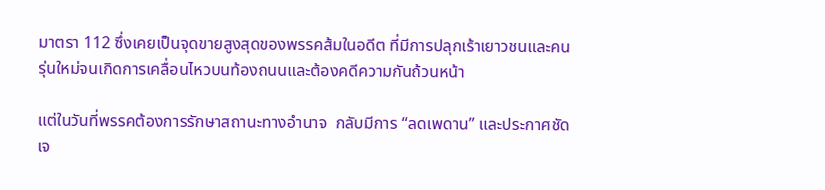มาตรา 112 ซึ่งเคยเป็นจุดขายสูงสุดของพรรคส้มในอดีต ที่มีการปลุกเร้าเยาวชนและคนรุ่นใหม่จนเกิดการเคลื่อนไหวบนท้องถนนและต้องคดีความกันถ้วนหน้า

แต่ในวันที่พรรคต้องการรักษาสถานะทางอำนาจ  กลับมีการ “ลดเพดาน” และประกาศชัดเจ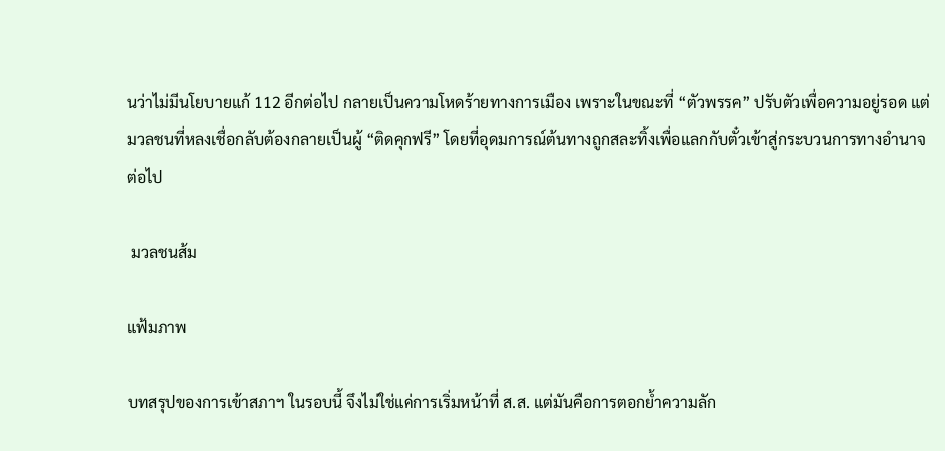นว่าไม่มีนโยบายแก้ 112 อีกต่อไป กลายเป็นความโหดร้ายทางการเมือง เพราะในขณะที่ “ตัวพรรค” ปรับตัวเพื่อความอยู่รอด แต่มวลชนที่หลงเชื่อกลับต้องกลายเป็นผู้ “ติดคุกฟรี” โดยที่อุดมการณ์ต้นทางถูกสละทิ้งเพื่อแลกกับตั๋วเข้าสู่กระบวนการทางอำนาจต่อไป

 มวลชนส้ม

แฟ้มภาพ

บทสรุปของการเข้าสภาฯ ในรอบนี้ จึงไม่ใช่แค่การเริ่มหน้าที่ ส.ส. แต่มันคือการตอกย้ำความลัก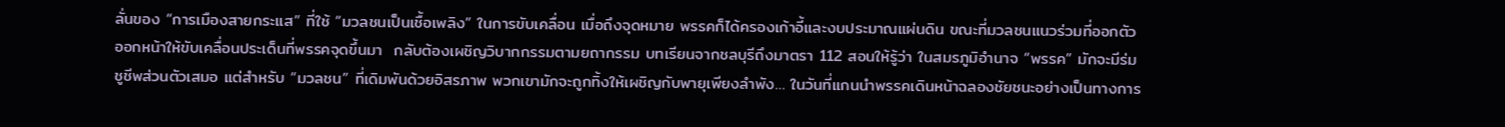ลั่นของ “การเมืองสายกระแส” ที่ใช้ “มวลชนเป็นเชื้อเพลิง” ในการขับเคลื่อน เมื่อถึงจุดหมาย พรรคก็ได้ครองเก้าอี้และงบประมาณแผ่นดิน ขณะที่มวลชนแนวร่วมที่ออกตัว ออกหน้าให้ขับเคลื่อนประเด็นที่พรรคจุดขึ้นมา  กลับต้องเผชิญวิบากกรรมตามยถากรรม บทเรียนจากชลบุรีถึงมาตรา 112 สอนให้รู้ว่า ในสมรภูมิอำนาจ “พรรค” มักจะมีร่มชูชีพส่วนตัวเสมอ แต่สำหรับ “มวลชน” ที่เดิมพันด้วยอิสรภาพ พวกเขามักจะถูกทิ้งให้เผชิญกับพายุเพียงลำพัง… ในวันที่แกนนำพรรคเดินหน้าฉลองชัยชนะอย่างเป็นทางการ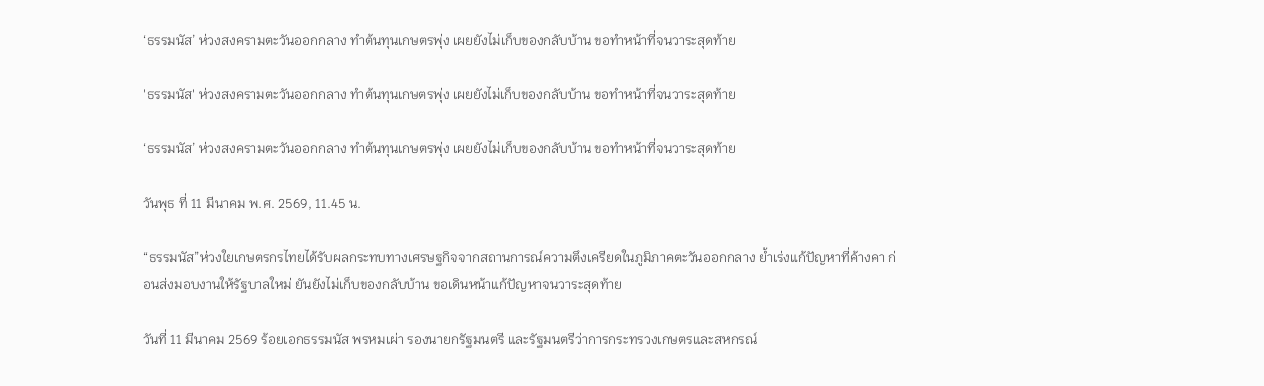‘ธรรมนัส’ ห่วงสงครามตะวันออกกลาง ทำต้นทุนเกษตรพุ่ง เผยยังไม่เก็บของกลับบ้าน ขอทำหน้าที่จนวาระสุดท้าย

'ธรรมนัส' ห่วงสงครามตะวันออกกลาง ทำต้นทุนเกษตรพุ่ง เผยยังไม่เก็บของกลับบ้าน ขอทำหน้าที่จนวาระสุดท้าย

‘ธรรมนัส’ ห่วงสงครามตะวันออกกลาง ทำต้นทุนเกษตรพุ่ง เผยยังไม่เก็บของกลับบ้าน ขอทำหน้าที่จนวาระสุดท้าย

วันพุธ ที่ 11 มีนาคม พ.ศ. 2569, 11.45 น.

“ธรรมนัส”ห่วงใยเกษตรกรไทยได้รับผลกระทบทางเศรษฐกิจจากสถานการณ์ความตึงเครียดในภูมิภาคตะวันออกกลาง ย้ำเร่งแก้ปัญหาที่ค้างคา ก่อนส่งมอบงานให้รัฐบาลใหม่ ยันยังไม่เก็บของกลับบ้าน ขอเดินหน้าแก้ปัญหาจนวาระสุดท้าย

วันที่ 11 มีนาคม 2569 ร้อยเอกธรรมนัส พรหมเผ่า รองนายกรัฐมนตรี และรัฐมนตรีว่าการกระทรวงเกษตรและสหกรณ์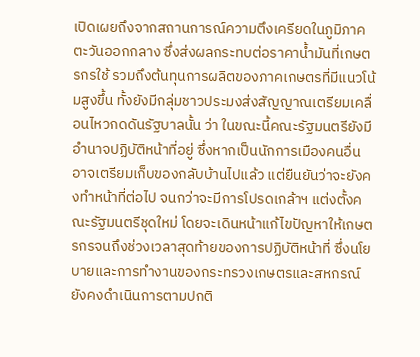เปิดเผยถึงจากสถานการณ์ความตึงเครียดในภูมิภาคตะวันออกกลาง ซึ่งส่งผลกระทบต่อราคาน้ำมันที่เกษตรกรใช้ รวมถึงต้นทุนการผลิตของภาคเกษตรที่มีแนวโน้มสูงขึ้น ทั้งยังมีกลุ่มชาวประมงส่งสัญญาณเตรียมเคลื่อนไหวกดดันรัฐบาลนั้น ว่า ในขณะนี้คณะรัฐมนตรียังมีอำนาจปฏิบัติหน้าที่อยู่ ซึ่งหากเป็นนักการเมืองคนอื่น อาจเตรียมเก็บของกลับบ้านไปแล้ว แต่ยืนยันว่าจะยังคงทำหน้าที่ต่อไป จนกว่าจะมีการโปรดเกล้าฯ แต่งตั้งคณะรัฐมนตรีชุดใหม่ โดยจะเดินหน้าแก้ไขปัญหาให้เกษตรกรจนถึงช่วงเวลาสุดท้ายของการปฏิบัติหน้าที่ ซึ่งนโยบายและการทำงานของกระทรวงเกษตรและสหกรณ์ยังคงดำเนินการตามปกติ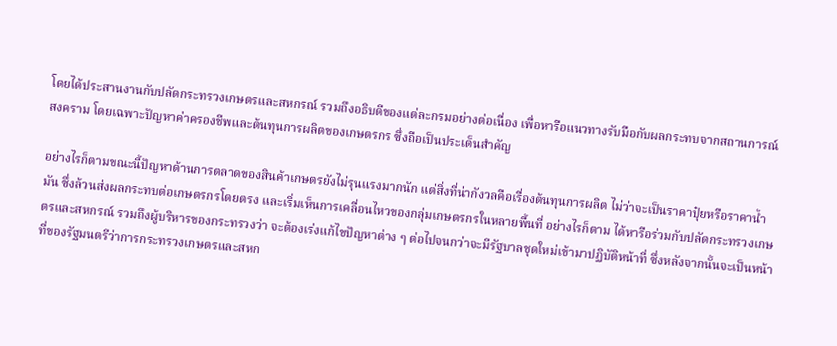โดยได้ประสานงานกับปลัดกระทรวงเกษตรและสหกรณ์ รวมถึงอธิบดีของแต่ละกรมอย่างต่อเนื่อง เพื่อหารือแนวทางรับมือกับผลกระทบจากสถานการณ์สงคราม โดยเฉพาะปัญหาค่าครองชีพและต้นทุนการผลิตของเกษตรกร ซึ่งถือเป็นประเด็นสำคัญ

อย่างไรก็ตามขณะนี้ปัญหาด้านการตลาดของสินค้าเกษตรยังไม่รุนแรงมากนัก แต่สิ่งที่น่ากังวลคือเรื่องต้นทุนการผลิต ไม่ว่าจะเป็นราคาปุ๋ยหรือราคาน้ำมัน ซึ่งล้วนส่งผลกระทบต่อเกษตรกรโดยตรง และเริ่มเห็นการเคลื่อนไหวของกลุ่มเกษตรกรในหลายพื้นที่ อย่างไรก็ตาม ได้หารือร่วมกับปลัดกระทรวงเกษตรและสหกรณ์ รวมถึงผู้บริหารของกระทรวงว่า จะต้องเร่งแก้ไขปัญหาต่าง ๆ ต่อไปจนกว่าจะมีรัฐบาลชุดใหม่เข้ามาปฏิบัติหน้าที่ ซึ่งหลังจากนั้นจะเป็นหน้าที่ของรัฐมนตรีว่าการกระทรวงเกษตรและสหก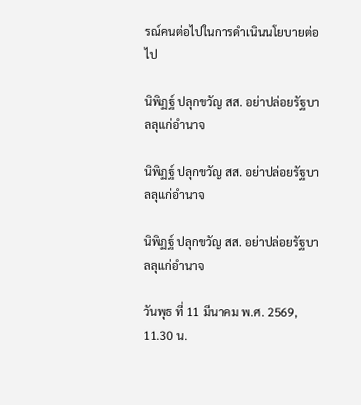รณ์คนต่อไปในการดำเนินนโยบายต่อไป

นิพิฏฐ์ ปลุกขวัญ สส. อย่าปล่อยรัฐบาลลุแก่อำนาจ

นิพิฏฐ์ ปลุกขวัญ สส. อย่าปล่อยรัฐบาลลุแก่อำนาจ

นิพิฏฐ์ ปลุกขวัญ สส. อย่าปล่อยรัฐบาลลุแก่อำนาจ

วันพุธ ที่ 11 มีนาคม พ.ศ. 2569, 11.30 น.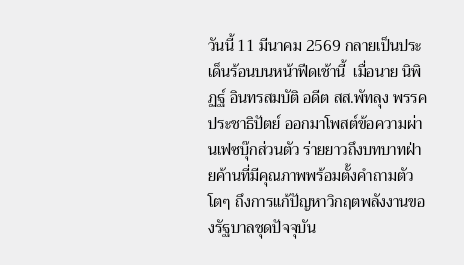วันนี้ 11 มีนาคม 2569 กลายเป็นประเด็นร้อนบนหน้าฟีดเช้านี้  เมื่อนาย นิพิฏฐ์ อินทรสมบัติ อดีต สส.พัทลุง พรรคประชาธิปัตย์ ออกมาโพสต์ข้อความผ่านเฟซบุ๊กส่วนตัว ร่ายยาวถึงบทบาทฝ่ายค้านที่มีคุณภาพพร้อมตั้งคำถามตัวโตๆ ถึงการแก้ปัญหาวิกฤตพลังงานของรัฐบาลชุดปัจจุบัน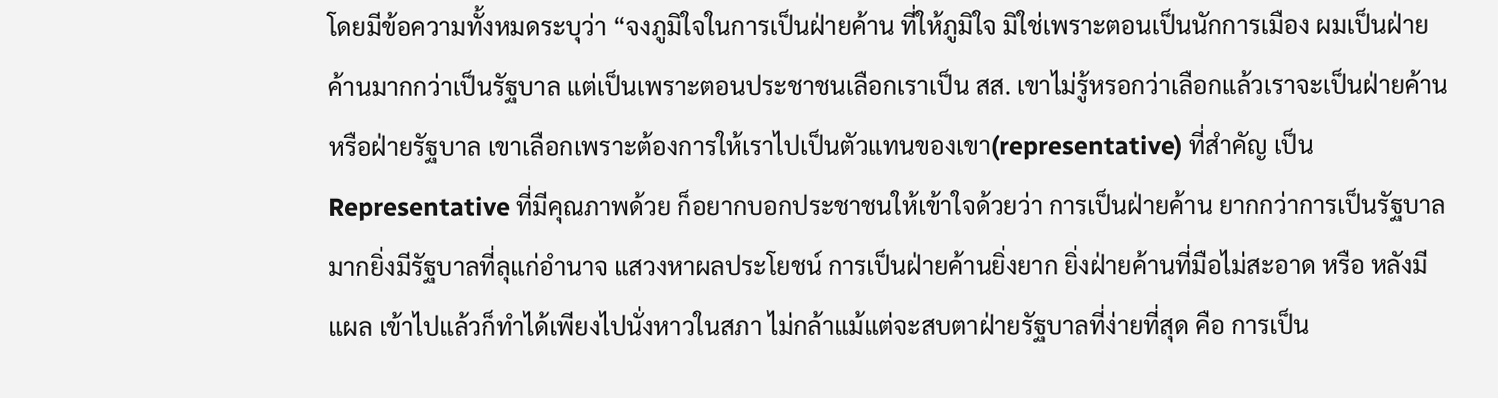โดยมีข้อความทั้งหมดระบุว่า “จงภูมิใจในการเป็นฝ่ายค้าน ที่ให้ภูมิใจ มิใช่เพราะตอนเป็นนักการเมือง ผมเป็นฝ่ายค้านมากกว่าเป็นรัฐบาล แต่เป็นเพราะตอนประชาชนเลือกเราเป็น สส. เขาไม่รู้หรอกว่าเลือกแล้วเราจะเป็นฝ่ายค้านหรือฝ่ายรัฐบาล เขาเลือกเพราะต้องการให้เราไปเป็นตัวแทนของเขา(representative) ที่สำคัญ เป็น Representative ที่มีคุณภาพด้วย ก็อยากบอกประชาชนให้เข้าใจด้วยว่า การเป็นฝ่ายค้าน ยากกว่าการเป็นรัฐบาลมากยิ่งมีรัฐบาลที่ลุแก่อำนาจ แสวงหาผลประโยชน์ การเป็นฝ่ายค้านยิ่งยาก ยิ่งฝ่ายค้านที่มือไม่สะอาด หรือ หลังมีแผล เข้าไปแล้วก็ทำได้เพียงไปนั่งหาวในสภา ไม่กล้าแม้แต่จะสบตาฝ่ายรัฐบาลที่ง่ายที่สุด คือ การเป็น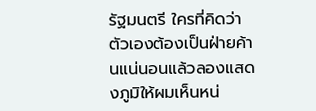รัฐมนตรี ใครที่คิดว่า ตัวเองต้องเป็นฝ่ายค้านแน่นอนแล้วลองแสดงภูมิให้ผมเห็นหน่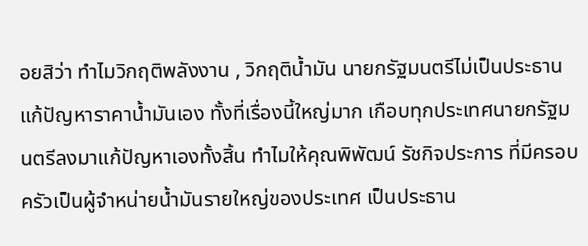อยสิว่า ทำไมวิกฤติพลังงาน , วิกฤติน้ำมัน นายกรัฐมนตรีไม่เป็นประธานแก้ปัญหาราคาน้ำมันเอง ทั้งที่เรื่องนี้ใหญ่มาก เกือบทุกประเทศนายกรัฐมนตรีลงมาแก้ปัญหาเองทั้งสิ้น ทำไมให้คุณพิพัฒน์ รัชกิจประการ ที่มีครอบครัวเป็นผู้จำหน่ายน้ำมันรายใหญ่ของประเทศ เป็นประธาน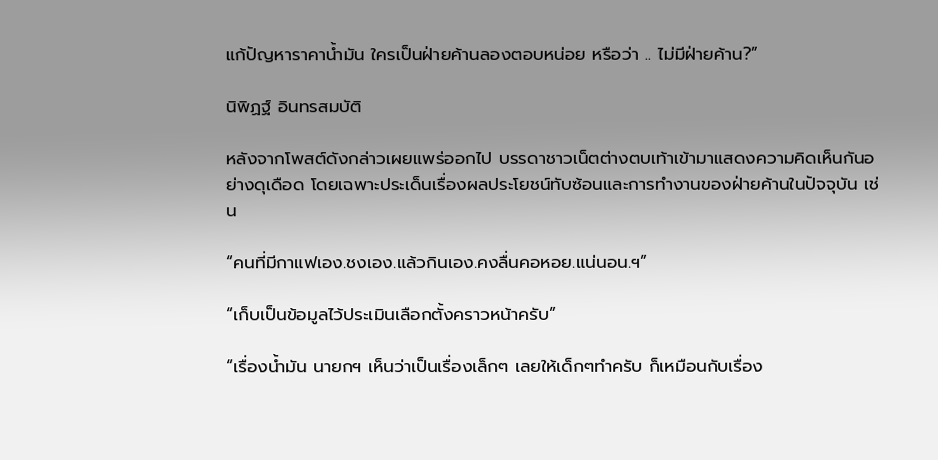แก้ปัญหาราคาน้ำมัน ใครเป็นฝ่ายค้านลองตอบหน่อย หรือว่า .. ไม่มีฝ่ายค้าน?”

นิพิฏฐ์ อินทรสมบัติ

หลังจากโพสต์ดังกล่าวเผยแพร่ออกไป บรรดาชาวเน็ตต่างตบเท้าเข้ามาแสดงความคิดเห็นกันอย่างดุเดือด โดยเฉพาะประเด็นเรื่องผลประโยชน์ทับซ้อนและการทำงานของฝ่ายค้านในปัจจุบัน เช่น

“คนที่มีกาแฟเอง.ชงเอง.แล้วกินเอง.คงลื่นคอหอย.แน่นอน.ฯ”

“เก็บเป็นข้อมูลไว้ประเมินเลือกตั้งคราวหน้าครับ”

“เรื่องน้ำมัน นายกฯ เห็นว่าเป็นเรื่องเล็กๆ เลยให้เด็กๆทำครับ ก็เหมือนกับเรื่อง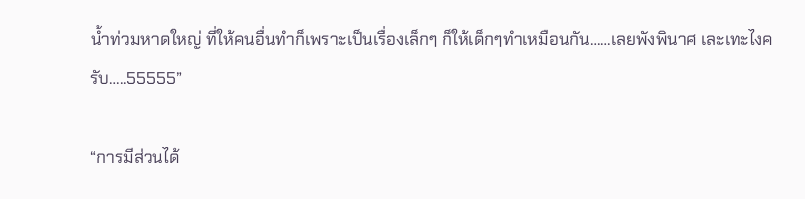น้ำท่วมหาดใหญ่ ที่ให้คนอื่นทำก็เพราะเป็นเรื่องเล็กๆ ก็ให้เด็กๆทำเหมือนกัน……เลยพังพินาศ เละเทะไงครับ…..55555”

“การมีส่วนได้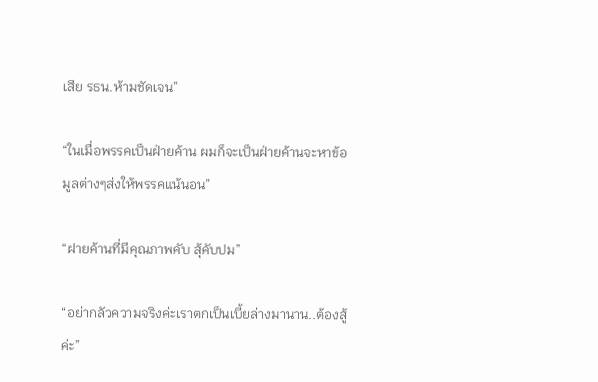เสีย รธน.ห้ามชัดเจน”

“ในเมื่อพรรคเป็นฝ่ายค้าน ผมก็จะเป็นฝ่ายค้านจะหาข้อมูลต่างๆส่งให้พรรคแน้นอน”

“ฝายค้านที่มีคุณภาพคับ สุ้คับปม”

“อย่ากลัวความจริงค่ะเราตกเป็นเบี้ยล่างมานาน..ต้องสู้ค่ะ”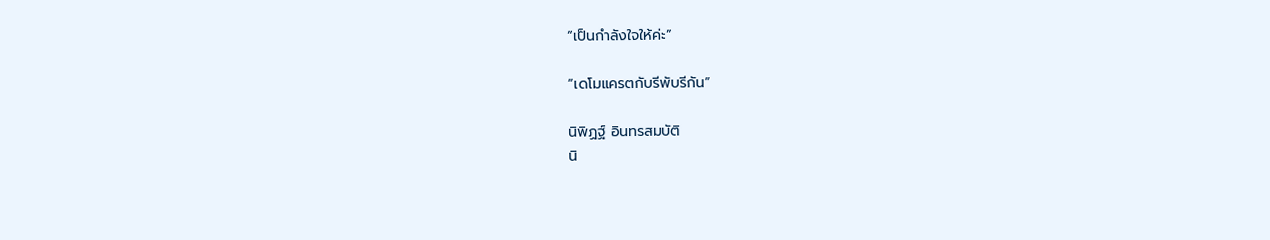“เป็นกำลังใจให้ค่ะ”

“เดโมแครตกับรีพับรีกัน”

นิพิฏฐ์ อินทรสมบัติ
นิ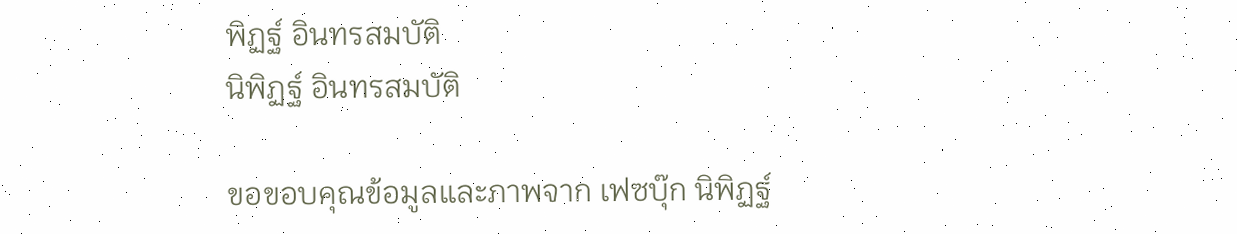พิฏฐ์ อินทรสมบัติ
นิพิฏฐ์ อินทรสมบัติ

ขอขอบคุณข้อมูลและภาพจาก เฟซบุ๊ก นิพิฏฐ์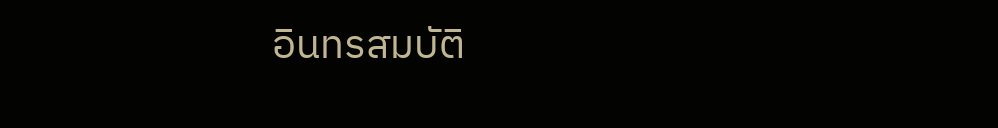อินทรสมบัติ